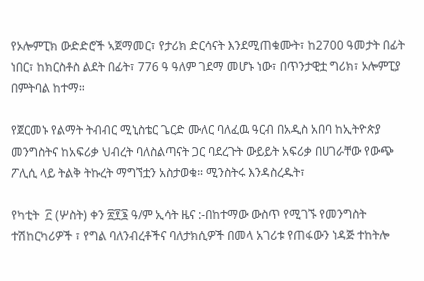የኦሎምፒክ ውድድሮች ኣጀማመር፣ የታሪክ ድርሳናት እንደሚጠቁሙት፣ ከ2700 ዓመታት በፊት ነበር፣ ከክርስቶስ ልደት በፊት፣ 776 ዓ ዓለም ገደማ መሆኑ ነው፣ በጥንታዊቷ ግሪክ፣ ኦሎምፒያ በምትባል ከተማ።

የጀርመኑ የልማት ትብብር ሚኒስቴር ጌርድ ሙለር ባለፈዉ ዓርብ በአዲስ አበባ ከኢትዮጵያ መንግስትና ከአፍሪቃ ህብረት ባለስልጣናት ጋር ባደረጉት ውይይት አፍሪቃ በሀገራቸው የውጭ ፖሊሲ ላይ ትልቅ ትኩረት ማግኘቷን አስታወቁ። ሚንስትሩ እንዳስረዱት፣

የካቲት  ፫ (ሦስት) ቀን ፳፻፮ ዓ/ም ኢሳት ዜና :-በከተማው ውስጥ የሚገኙ የመንግስት ተሽከርካሪዎች ፣ የግል ባለንብረቶችና ባለታክሲዎች በመላ አገሪቱ የጠፋውን ነዳጅ ተከትሎ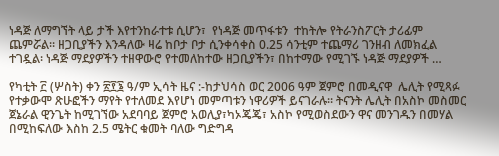ነዳጅ ለማግኘት ላይ ታች እየተንከራተቱ ሲሆን፣  የነዳጅ መጥፋቱን  ተከትሎ የትራንስፖርት ታሪፊም  ጨምሯል። ዘጋቢያችን እንዳለው ዛሬ ከቦታ ቦታ ሲንቀሳቀስ 0.25 ሳንቲም ተጨማሪ ገንዘብ ለመክፈል ተገዷል፡ ነዳጅ ማደያዎችን ተዘዋውሮ የተመለከተው ዘጋቢያችን፣ በከተማው የሚገኙ ነዳጅ ማደያዎች …

የካቲት ፫ (ሦስት) ቀን ፳፻፮ ዓ/ም ኢሳት ዜና :-ከታህሳስ ወር 2006 ዓም ጀምሮ በመዲናዋ  ሌሊት የሚጻፉ  የተቃውሞ ጽሁፎችን ማየት የተለመደ እየሆነ መምጣቱን ነዋሪዎች ይናገራሉ። ትናንት ሌሊት በአስኮ መስመር ጀኔራል ዊንጌት ከሚገኘው አደባባይ ጀምሮ አወሊያ፣ካኦጄጄ፣ አስኮ የሚወስደውን ዋና መንገዱን በመሃል በሚከፍለው እስከ 2.5 ሜትር ቁመት ባለው ግድግዳ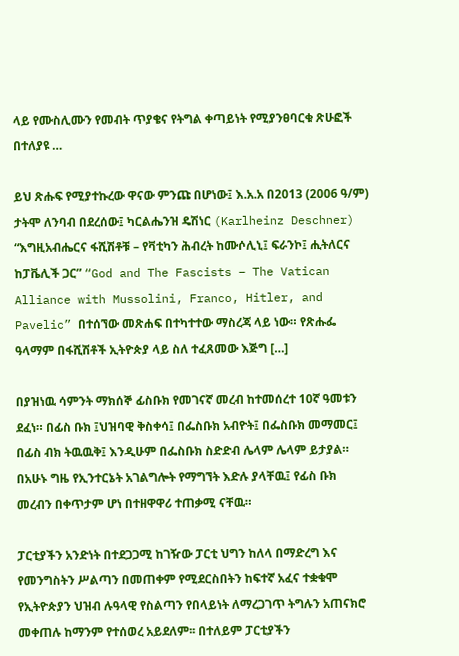ላይ የሙስሊሙን የመብት ጥያቄና የትግል ቀጣይነት የሚያንፀባርቁ ጽሁፎች በተለያዩ …

ይህ ጽሑፍ የሚያተኩረው ዋናው ምንጩ በሆነው፤ እ.አ.አ በ2013 (2006 ዓ/ም) ታትሞ ለንባብ በደረሰው፤ ካርልሔንዝ ዴሽነር (Karlheinz Deschner) “እግዚአብሔርና ፋሺሽቶቹ – የቫቲካን ሕብረት ከሙሶሊኒ፤ ፍራንኮ፤ ሒትለርና ከፓቬሊች ጋር” “God and The Fascists – The Vatican Alliance with Mussolini, Franco, Hitler, and Pavelic” በተሰኘው መጽሐፍ በተካተተው ማስረጃ ላይ ነው። የጽሑፌ ዓላማም በፋሺሽቶች ኢትዮጵያ ላይ ስለ ተፈጸመው እጅግ […]

በያዝነዉ ሳምንት ማክሰኞ ፊስቡክ የመገናኛ መረብ ከተመሰረተ 10ኛ ዓመቱን ደፈነ። በፊስ ቡክ ፤ህዝባዊ ቅስቀሳ፤ በፌስቡክ አብዮት፤ በፌስቡክ መማመር፤ በፊስ ብክ ትዉዉቅ፤ እንዲሁም በፌስቡክ ስድድብ ሌላም ሌላም ይታያል። በአሁኑ ግዜ የኢንተርኔት አገልግሎት የማግኘት እድሉ ያላቸዉ፤ የፊስ ቡክ መረብን በቀጥታም ሆነ በተዘዋዋሪ ተጠቃሚ ናቸዉ።

ፓርቲያችን አንድነት በተደጋጋሚ ከገዥው ፓርቲ ህግን ከለላ በማድረግ እና የመንግስትን ሥልጣን በመጠቀም የሚደርስበትን ከፍተኛ አፈና ተቋቁሞ የኢትዮጵያን ህዝብ ሉዓላዊ የስልጣን የበላይነት ለማረጋገጥ ትግሉን አጠናክሮ መቀጠሉ ከማንም የተሰወረ አይደለም፡፡ በተለይም ፓርቲያችን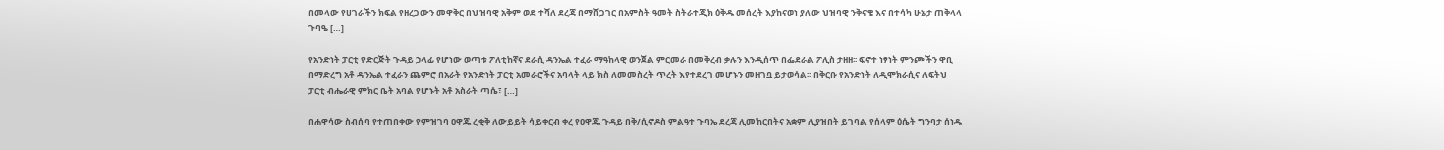በመላው የሀገራችን ክፍል የዘረጋውን መዋቅር በህዝባዊ አቅም ወደ ተሻለ ደረጃ በማሸጋገር በአምስት ዓመት ስትራተጂክ ዕቅዱ መሰረት እያከናወነ ያለው ህዝባዊ ንቅናቄ እና በተሳካ ሁኔታ ጠቅላላ ጉባዔ […]

የአንድነት ፓርቲ የድርጅት ጉዳይ ኃላፊ የሆነው ወጣቱ ፖለቲከኛና ደራሲ ዳንኤል ተፈራ ማዓከላዊ ወንጀል ምርመራ በመቅረብ ቃሉን እንዲሰጥ በፌደራል ፖሊስ ታዘዘ፡፡ ፍኖተ ነፃነት ምንጮችን ዋቢ በማድረግ አቶ ዳንኤል ተፈራን ጨምሮ በአራት የአንድነት ፓርቲ አመራሮችና አባላት ላይ ክስ ለመመስረት ጥረት እየተደረገ መሆኑን መዘገቧ ይታወሳል፡፡ በቅርቡ የአንድነት ለዲሞክራሲና ለፍትህ ፓርቲ ብሔራዊ ምክር ቤት አባል የሆኑት አቶ አስራት ጣሴ፣ […]

በሐዋሳው ስብሰባ የተጠበቀው የምዝገባ ዐዋጁ ረቂቅ ለውይይት ሳይቀርብ ቀረ የዐዋጁ ጉዳይ በቅ/ሲኖዶስ ምልዓተ ጉባኤ ደረጃ ሊመከርበትና አቋም ሊያዝበት ይገባል የሰላም ዕሴት ግንባታ ሰነዱ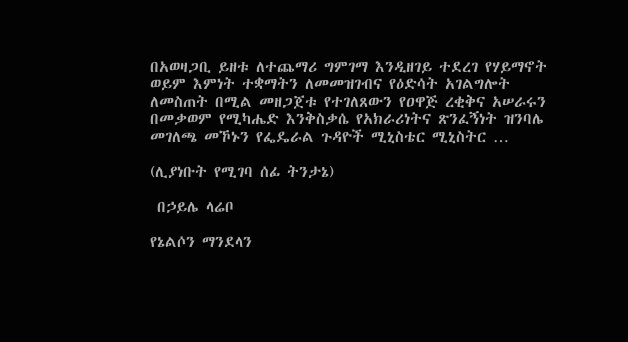በአወዛጋቢ ይዘቱ ለተጨማሪ ግምገማ እንዲዘገይ ተደረገ የሃይማኖት ወይም እምነት ተቋማትን ለመመዝገብና የዕድሳት አገልግሎት ለመስጠት በሚል መዘጋጀቱ የተገለጸውን የዐዋጅ ረቂቅና አሠራሩን በመቃወም የሚካሔድ እንቅስቃሴ የአክራሪነትና ጽንፈኝነት ዝንባሌ መገለጫ መኾኑን የፌዴራል ጉዳዮች ሚኒስቴር ሚኒስትር …

(ሊያነቡት የሚገባ ሰፊ ትንታኔ)

 በኃይሌ ላሬቦ

የኔልሶን ማንደላን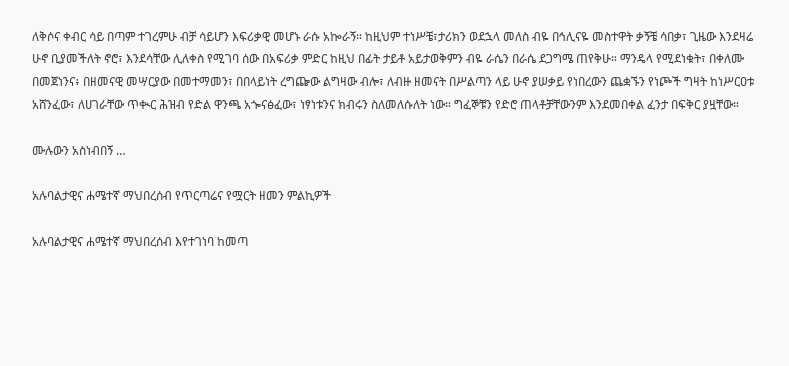ለቅሶና ቀብር ሳይ በጣም ተገረምሁ ብቻ ሳይሆን እፍሪቃዊ መሆኑ ራሱ አኰራኝ። ከዚህም ተነሥቼ፣ታሪክን ወደኋላ መለስ ብዬ በኅሊናዬ መስተዋት ቃኝቼ ሳበቃ፣ ጊዜው እንደዛሬ ሁኖ ቢያመችለት ኖሮ፣ እንደሳቸው ሊለቀስ የሚገባ ሰው በአፍሪቃ ምድር ከዚህ በፊት ታይቶ አይታወቅምን ብዬ ራሴን በራሴ ደጋግሜ ጠየቅሁ። ማንዴላ የሚደነቁት፣ በቀለሙ በመጀነንና፥ በዘመናዊ መሣርያው በመተማመን፣ በበላይነት ረግጬው ልግዛው ብሎ፣ ለብዙ ዘመናት በሥልጣን ላይ ሁኖ ያሠቃይ የነበረውን ጨቋኙን የነጮች ግዛት ከነሥርዐቱ አሸንፈው፣ ለሀገራቸው ጥቊር ሕዝብ የድል ዋንጫ አጐናፅፈው፣ ነፃነቱንና ክብሩን ስለመለሱለት ነው። ግፈኞቹን የድሮ ጠላቶቻቸውንም እንደመበቀል ፈንታ በፍቅር ያዟቸው።

ሙሉውን አስነብበኝ …

አሉባልታዊና ሐሜተኛ ማህበረሰብ የጥርጣሬና የሟርት ዘመን ምልኪዎች

አሉባልታዊና ሐሜተኛ ማህበረሰብ እየተገነባ ከመጣ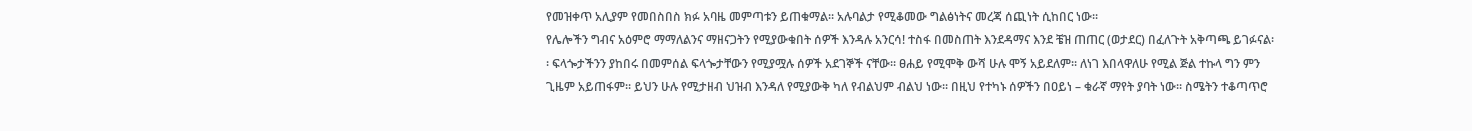የመዝቀጥ አሊያም የመበስበስ ክፉ አባዜ መምጣቱን ይጠቁማል፡፡ አሉባልታ የሚቆመው ግልፅነትና መረጃ ሰጪነት ሲከበር ነው፡፡
የሌሎችን ግብና አዕምሮ ማማለልንና ማዘናጋትን የሚያውቁበት ሰዎች እንዳሉ አንርሳ! ተስፋ በመስጠት እንደዳማና እንደ ቼዝ ጠጠር (ወታደር) በፈለጉት አቅጣጫ ይገፉናል፡፡ ፍላጐታችንን ያከበሩ በመምሰል ፍላጐታቸውን የሚያሟሉ ሰዎች አደገኞች ናቸው፡፡ ፀሐይ የሚሞቅ ውሻ ሁሉ ሞኝ አይደለም፡፡ ለነገ እበላዋለሁ የሚል ጅል ተኩላ ግን ምን ጊዜም አይጠፋም፡፡ ይህን ሁሉ የሚታዘብ ህዝብ እንዳለ የሚያውቅ ካለ የብልህም ብልህ ነው፡፡ በዚህ የተካኑ ሰዎችን በዐይነ – ቁራኛ ማየት ያባት ነው፡፡ ስሜትን ተቆጣጥሮ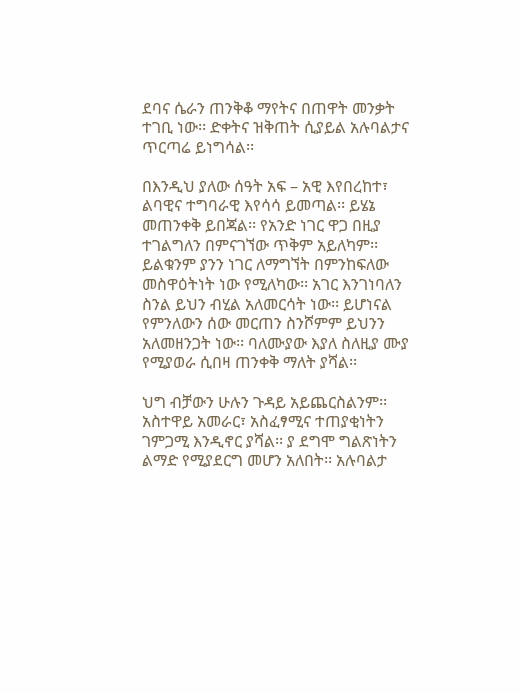ደባና ሴራን ጠንቅቆ ማየትና በጠዋት መንቃት ተገቢ ነው፡፡ ድቀትና ዝቅጠት ሲያይል አሉባልታና ጥርጣሬ ይነግሳል፡፡

በእንዲህ ያለው ሰዓት አፍ – አዊ እየበረከተ፣ ልባዊና ተግባራዊ እየሳሳ ይመጣል፡፡ ይሄኔ መጠንቀቅ ይበጃል፡፡ የአንድ ነገር ዋጋ በዚያ ተገልግለን በምናገኘው ጥቅም አይለካም፡፡ ይልቁንም ያንን ነገር ለማግኘት በምንከፍለው መስዋዕትነት ነው የሚለካው፡፡ አገር እንገነባለን ስንል ይህን ብሂል አለመርሳት ነው፡፡ ይሆነናል የምንለውን ሰው መርጠን ስንሾምም ይህንን አለመዘንጋት ነው፡፡ ባለሙያው እያለ ስለዚያ ሙያ የሚያወራ ሲበዛ ጠንቀቅ ማለት ያሻል፡፡

ህግ ብቻውን ሁሉን ጉዳይ አይጨርስልንም፡፡ አስተዋይ አመራር፣ አስፈፃሚና ተጠያቂነትን ገምጋሚ እንዲኖር ያሻል፡፡ ያ ደግሞ ግልጽነትን ልማድ የሚያደርግ መሆን አለበት፡፡ አሉባልታ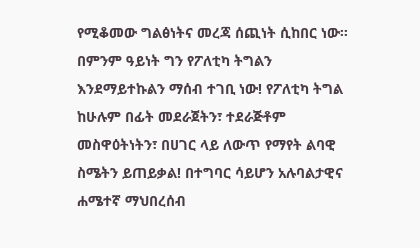የሚቆመው ግልፅነትና መረጃ ሰጪነት ሲከበር ነው፡፡በምንም ዓይነት ግን የፖለቲካ ትግልን እንደማይተኩልን ማሰብ ተገቢ ነው! የፖለቲካ ትግል ከሁሉም በፊት መደራጀትን፣ ተደራጅቶም መስዋዕትነትን፣ በሀገር ላይ ለውጥ የማየት ልባዊ ስሜትን ይጠይቃል! በተግባር ሳይሆን አሉባልታዊና ሐሜተኛ ማህበረሰብ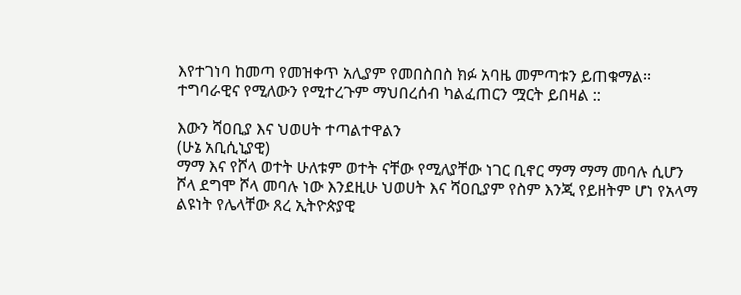እየተገነባ ከመጣ የመዝቀጥ አሊያም የመበስበስ ክፉ አባዜ መምጣቱን ይጠቁማል፡፡ ተግባራዊና የሚለውን የሚተረጉም ማህበረሰብ ካልፈጠርን ሟርት ይበዛል ::

እውን ሻዐቢያ እና ህወሀት ተጣልተዋልን
(ሁኔ አቢሲኒያዊ)
ማማ እና የሾላ ወተት ሁለቱም ወተት ናቸው የሚለያቸው ነገር ቢኖር ማማ ማማ መባሉ ሲሆን ሾላ ደግሞ ሾላ መባሉ ነው እንደዚሁ ህወሀት እና ሻዐቢያም የስም እንጂ የይዘትም ሆነ የአላማ ልዩነት የሌላቸው ጸረ ኢትዮጵያዊ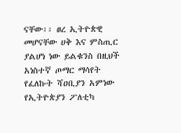ናቸው፡፡ ፀረ ኢትዮጵዊ መሆናቸው ሀቅ እና ምስጢር ያልሆነ ነው ይልቁንስ በዚህች አነስተኛ ጦማር ማሳየት የፈለኩት ሻዐቢያን አምነው የኢትዮጵያን ፖለቲካ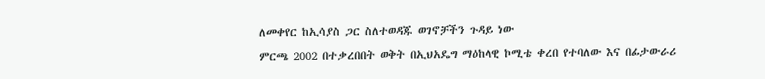ለመቀየር ከኢሳያስ ጋር ስለተወዳጁ ወገኖቻችን ጉዳይ ነው
ምርጫ 2002 በተቃረበበት ወቅት በኢህአዴግ ማዕከላዊ ኮሚቴ ቀረበ የተባለው እና በፊታውራሪ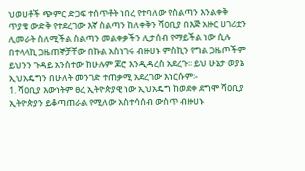ህወሀቶች ጭምር ድጋፍ ተሰጥቶት ነበረ የተባለው የስልጣን እንልቀቅ ጥያቄ ውድቅ የተደረገው እኛ ስልጣን ከለቀቅን ሻዐቢያ በእጅ አዙር ሀገሪቷን ሊመራት ስለሚችል ስልጣን መልቀቃችን ሊታሰብ የማይችል ነው ሲሉ በተላላኪ ጋዜጠኞቻቸው በኩል አስነገሩ ብዙሀኑ ምስኪን የግል ጋዜጦችም ይህንን ጉዳይ አንስተው ከሁሉም ጆሮ እንዲዳረስ አደረጉ፡፡ ይህ ሁኔታ ወያኔ ኢህአዴግን በሁለት መንገድ ተጠቃሚ አደረገው እነርሱም፡-
1. ሻዐቢያ እውነትም ፀረ ኢትዮጵያዊ ነው ኢህአዴግ ከወደቀ ደግሞ ሻዐቢያ ኢትዮጵያን ይቆጣጠራል የሚለው አስተሳሰብ ውስጥ ብዙሀኑ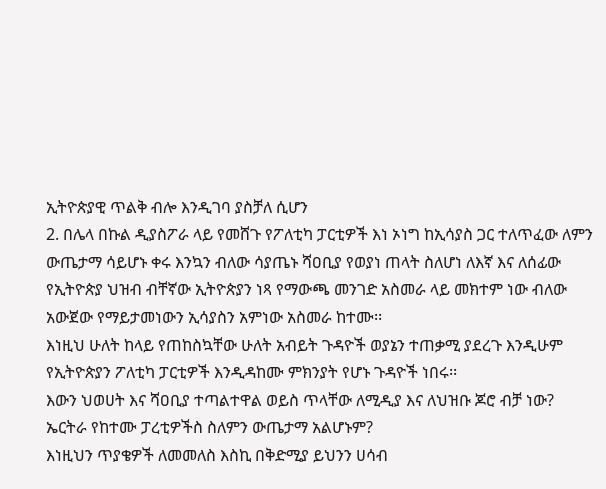ኢትዮጵያዊ ጥልቅ ብሎ እንዲገባ ያስቻለ ሲሆን
2. በሌላ በኩል ዲያስፖራ ላይ የመሸጉ የፖለቲካ ፓርቲዎች እነ ኦነግ ከኢሳያስ ጋር ተለጥፈው ለምን ውጤታማ ሳይሆኑ ቀሩ እንኳን ብለው ሳያጤኑ ሻዐቢያ የወያነ ጠላት ስለሆነ ለእኛ እና ለሰፊው የኢትዮጵያ ህዝብ ብቸኛው ኢትዮጵያን ነጻ የማውጫ መንገድ አስመራ ላይ መክተም ነው ብለው አውጀው የማይታመነውን ኢሳያስን አምነው አስመራ ከተሙ፡፡
እነዚህ ሁለት ከላይ የጠከስኳቸው ሁለት አብይት ጉዳዮች ወያኔን ተጠቃሚ ያደረጉ እንዲሁም የኢትዮጵያን ፖለቲካ ፓርቲዎች እንዲዳከሙ ምክንያት የሆኑ ጉዳዮች ነበሩ፡፡
እውን ህወሀት እና ሻዐቢያ ተጣልተዋል ወይስ ጥላቸው ለሚዲያ እና ለህዝቡ ጆሮ ብቻ ነው?
ኤርትራ የከተሙ ፓረቲዎችስ ስለምን ውጤታማ አልሆኑም?
እነዚህን ጥያቄዎች ለመመለስ እስኪ በቅድሚያ ይህንን ሀሳብ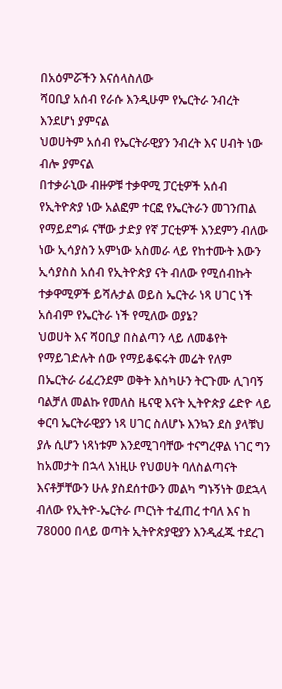በአዕምሯችን እናሰላስለው
ሻዐቢያ አሰብ የራሱ እንዲሁም የኤርትራ ንብረት እንደሆነ ያምናል
ህወሀትም አሰብ የኤርትራዊያን ንብረት እና ሀብት ነው ብሎ ያምናል
በተቃራኒው ብዙዎቹ ተቃዋሚ ፓርቲዎች አሰብ የኢትዮጵያ ነው አልፎም ተርፎ የኤርትራን መገንጠል የማይደግፉ ናቸው ታድያ የኛ ፓርቲዎች እንደምን ብለው ነው ኢሳያስን አምነው አስመራ ላይ የከተሙት እውን ኢሳያስስ አሰብ የኢትዮጵያ ናት ብለው የሚሰብኩት ተቃዋሚዎች ይሻሉታል ወይስ ኤርትራ ነጻ ሀገር ነች አሰብም የኤርትራ ነች የሚለው ወያኔ?
ህወሀት እና ሻዐቢያ በስልጣን ላይ ለመቆየት የማይገድሉት ሰው የማይቆፍሩት መሬት የለም በኤርትራ ሪፈረንደም ወቅት እስካሁን ትርጉሙ ሊገባኝ ባልቻለ መልኩ የመለስ ዜናዊ እናት ኢትዮጵያ ሬድዮ ላይ ቀርባ ኤርትራዊያን ነጻ ሀገር ስለሆኑ እንኳን ደስ ያላቹህ ያሉ ሲሆን ነጻነቱም እንደሚገባቸው ተናግረዋል ነገር ግን ከአመታት በኋላ እነዚሁ የህወሀት ባለስልጣናት እናቶቻቸውን ሁሉ ያስደሰተውን መልካ ግኑኝነት ወደኋላ ብለው የኢትዮ-ኤርትራ ጦርነት ተፈጠረ ተባለ እና ከ 78000 በላይ ወጣት ኢትዮጵያዊያን እንዲፈጁ ተደረገ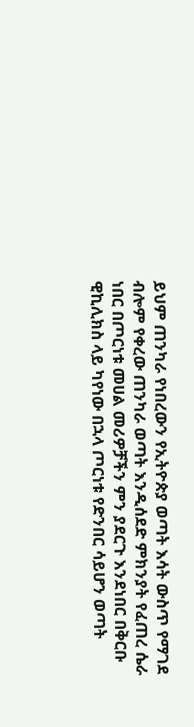ይህም ጠንካራ የነበረውን የኢትዮጵያ ወጣት እሳት ውስጥ የማገደ ብሎም የቀረው ጠንካራ ወጣት እንዲሰደድ ምክንያት የፈጠረ ሴራ ነበር በጦርነቱ መሀል መሪዎቻችን ምን ያደርጉ እንደነበር በቅርቡ ዊኪሊክስ ላይ ካየነው በኋላ ጦርነቱ የድንበር ሳይሆን ወጣት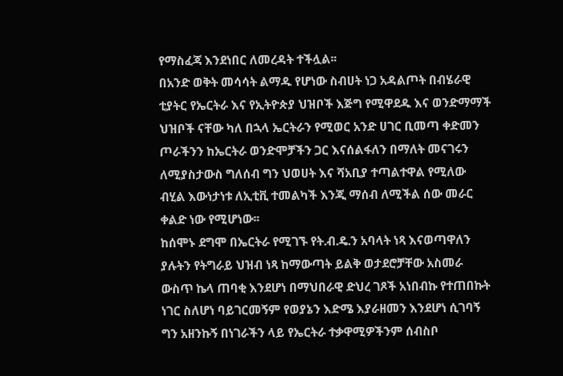የማስፈጃ እንደነበር ለመረዳት ተችሏል፡፡
በአንድ ወቅት መሳሳት ልማዱ የሆነው ስብሀት ነጋ አዳልጦት በብሄራዊ ቲያትር የኤርትራ እና የኢትዮጵያ ህዝቦች እጅግ የሚዋደዱ እና ወንድማማች ህዝቦች ናቸው ካለ በኋላ ኤርትራን የሚወር አንድ ሀገር ቢመጣ ቀድመን ጦራችንን ከኤርትራ ወንድሞቻችን ጋር እናሰልፋለን በማለት መናገሩን ለሚያስታውስ ግለሰብ ግን ህወሀት እና ሻአቢያ ተጣልተዋል የሚለው ብሂል እውነታነቱ ለኢቲቪ ተመልካች እንጂ ማሰብ ለሚችል ሰው መራር ቀልድ ነው የሚሆነው፡፡
ከሰሞኑ ደግሞ በኤርትራ የሚገኙ የት.ብ.ዴ.ን አባላት ነጻ እናወጣዋለን ያሉትን የትግራይ ህዝብ ነጻ ከማውጣት ይልቅ ወታደሮቻቸው አስመራ ውስጥ ኬላ ጠባቂ እንደሆነ በማህበራዊ ድህረ ገጾች አነበብኩ የተጠበኩት ነገር ስለሆነ ባይገርመኝም የወያኔን እድሜ እያራዘመን እንደሆነ ሲገባኝ ግን አዘንኩኝ በነገራችን ላይ የኤርትራ ተቃዋሚዎችንም ሰብስቦ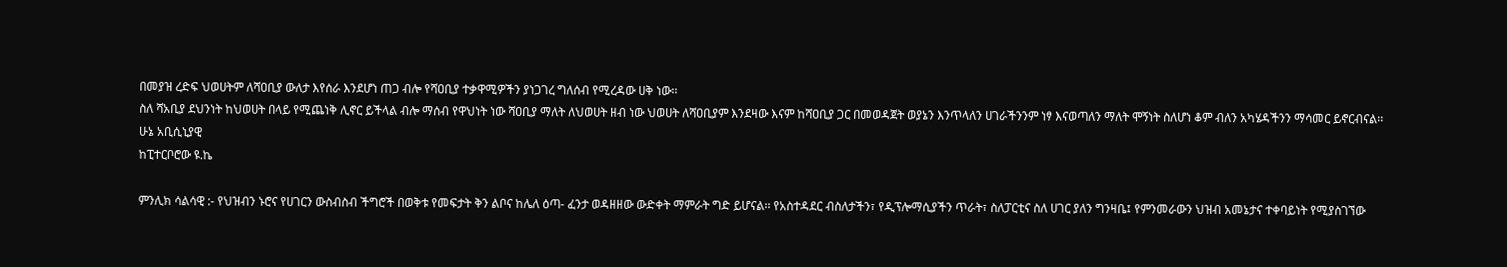በመያዝ ረድፍ ህወሀትም ለሻዐቢያ ውለታ እየሰራ እንደሆነ ጠጋ ብሎ የሻዐቢያ ተቃዋሚዎችን ያነጋገረ ግለሰብ የሚረዳው ሀቅ ነው፡፡
ስለ ሻአቢያ ደህንነት ከህወሀት በላይ የሚጨነቅ ሊኖር ይችላል ብሎ ማሰብ የዋህነት ነው ሻዐቢያ ማለት ለህወሀት ዘብ ነው ህወሀት ለሻዐቢያም እንደዛው እናም ከሻዐቢያ ጋር በመወዳጀት ወያኔን እንጥላለን ሀገራችንንም ነፃ እናወጣለን ማለት ሞኝነት ስለሆነ ቆም ብለን አካሄዳችንን ማሳመር ይኖርብናል፡፡
ሁኔ አቢሲኒያዊ
ከፒተርቦሮው ዩ.ኬ

ምንሊክ ሳልሳዊ :- የህዝብን ኑሮና የሀገርን ውስብስብ ችግሮች በወቅቱ የመፍታት ቅን ልቦና ከሌለ ዕጣ- ፈንታ ወዳዘዘው ውድቀት ማምራት ግድ ይሆናል፡፡ የአስተዳደር ብስለታችን፣ የዲፕሎማሲያችን ጥራት፣ ስለፓርቲና ስለ ሀገር ያለን ግንዛቤ፤ የምንመራውን ህዝብ አመኔታና ተቀባይነት የሚያስገኘው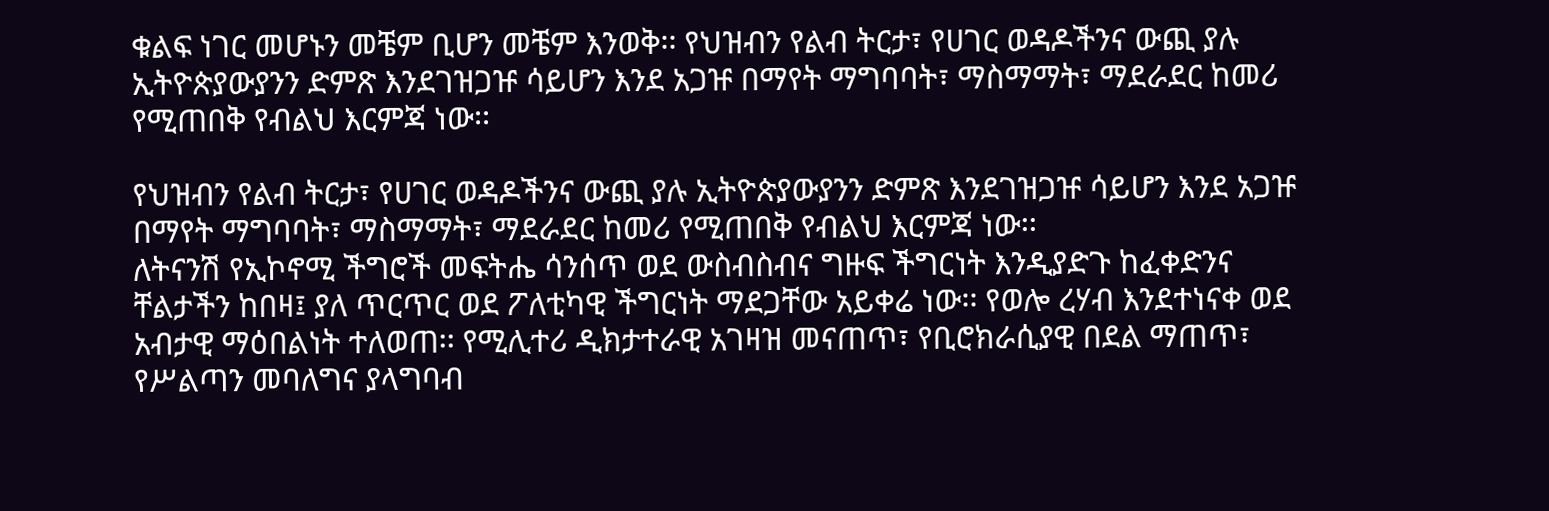ቁልፍ ነገር መሆኑን መቼም ቢሆን መቼም እንወቅ፡፡ የህዝብን የልብ ትርታ፣ የሀገር ወዳዶችንና ውጪ ያሉ ኢትዮጵያውያንን ድምጽ እንደገዝጋዡ ሳይሆን እንደ አጋዡ በማየት ማግባባት፣ ማስማማት፣ ማደራደር ከመሪ የሚጠበቅ የብልህ እርምጃ ነው፡፡

የህዝብን የልብ ትርታ፣ የሀገር ወዳዶችንና ውጪ ያሉ ኢትዮጵያውያንን ድምጽ እንደገዝጋዡ ሳይሆን እንደ አጋዡ በማየት ማግባባት፣ ማስማማት፣ ማደራደር ከመሪ የሚጠበቅ የብልህ እርምጃ ነው፡፡
ለትናንሽ የኢኮኖሚ ችግሮች መፍትሔ ሳንሰጥ ወደ ውስብስብና ግዙፍ ችግርነት እንዲያድጉ ከፈቀድንና ቸልታችን ከበዛ፤ ያለ ጥርጥር ወደ ፖለቲካዊ ችግርነት ማደጋቸው አይቀሬ ነው፡፡ የወሎ ረሃብ እንደተነናቀ ወደ አብታዊ ማዕበልነት ተለወጠ፡፡ የሚሊተሪ ዲክታተራዊ አገዛዝ መናጠጥ፣ የቢሮክራሲያዊ በደል ማጠጥ፣ የሥልጣን መባለግና ያላግባብ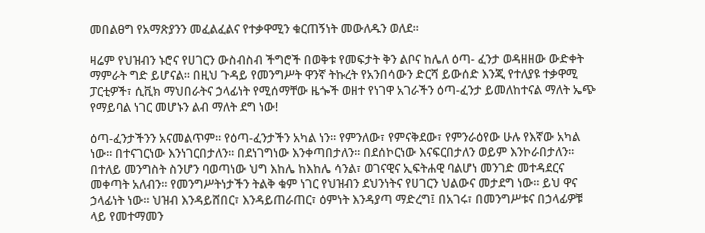መበልፀግ የአማጽያንን መፈልፈልና የተቃዋሚን ቁርጠኝነት መውለዱን ወለደ፡፡

ዛሬም የህዝብን ኑሮና የሀገርን ውስብስብ ችግሮች በወቅቱ የመፍታት ቅን ልቦና ከሌለ ዕጣ- ፈንታ ወዳዘዘው ውድቀት ማምራት ግድ ይሆናል፡፡ በዚህ ጉዳይ የመንግሥት ዋንኛ ትኩረት የአንበሳውን ድርሻ ይውሰድ እንጂ የተለያዩ ተቃዋሚ ፓርቲዎች፣ ሲቪክ ማህበራትና ኃላፊነት የሚሰማቸው ዜጐች ወዘተ የነገዋ አገራችን ዕጣ-ፈንታ ይመለከተናል ማለት ኤጭ የማይባል ነገር መሆኑን ልብ ማለት ደግ ነው!

ዕጣ-ፈንታችንን አናመልጥም፡፡ የዕጣ-ፈንታችን አካል ነን፡፡ የምንለው፣ የምናቅደው፣ የምንራዕየው ሁሉ የእኛው አካል ነው፡፡ በተናገርነው እንነገርበታለን፡፡ በደነገግነው እንቀጣበታለን፡፡ በደሰኮርነው እናፍርበታለን ወይም እንኮራበታለን፡፡ በተለይ መንግስት ስንሆን ባወጣነው ህግ እከሌ ከእከሌ ሳንል፣ ወገናዊና ኢፍትሐዊ ባልሆነ መንገድ መተዳደርና መቀጣት አለብን፡፡ የመንግሥትነታችን ትልቅ ቁም ነገር የህዝብን ደህንነትና የሀገርን ህልውና መታደግ ነው፡፡ ይህ ዋና ኃላፊነት ነው፡፡ ህዝብ እንዳይሸበር፣ እንዳይጠራጠር፣ ዕምነት እንዳያጣ ማድረግ፤ በአገሩ፣ በመንግሥቱና በኃላፊዎቹ ላይ የመተማመን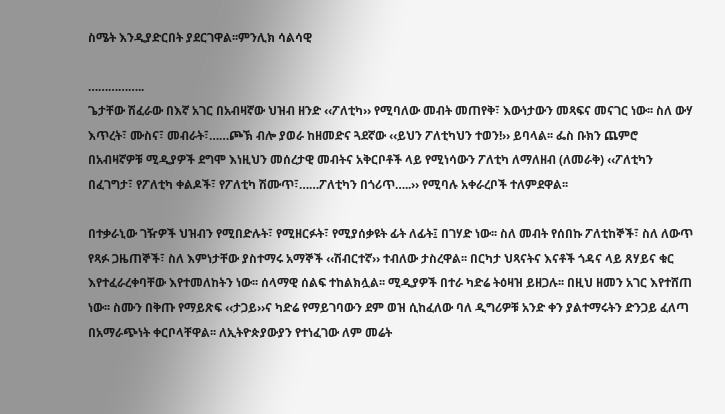ስሜት እንዲያድርበት ያደርገዋል፡፡ምንሊክ ሳልሳዊ

……………..
ጌታቸው ሽፈራው በእኛ አገር በአብዛኛው ህዝብ ዘንድ ‹‹ፖለቲካ›› የሚባለው መብት መጠየቅ፣ እውነታውን መጻፍና መናገር ነው፡፡ ስለ ውሃ እጥረት፣ ሙስና፣ መብራት፣……ጮኽ ብሎ ያወራ ከዘመድና ጓደኛው ‹‹ይህን ፖለቲካህን ተወን!›› ይባላል፡፡ ፌስ ቡክን ጨምሮ በአብዛኛዎቹ ሚዲያዎች ደግሞ እነዚህን መሰረታዊ መብትና አቅርቦቶች ላይ የሚነሳውን ፖለቲካ ለማለዘብ (ለመራቅ) ‹‹ፖለቲካን በፈገግታ፣ የፖለቲካ ቀልዶች፣ የፖለቲካ ሽሙጥ፣……ፖለቲካን በጎሪጥ…..›› የሚባሉ አቀራረቦች ተለምደዋል፡፡

በተቃራኒው ገዥዎች ህዝብን የሚበድሉት፣ የሚዘርፉት፣ የሚያሰቃዩት ፊት ለፊት፤ በገሃድ ነው፡፡ ስለ መብት የሰበኩ ፖለቲከኞች፣ ስለ ለውጥ የጻፉ ጋዜጠኞች፣ ስለ እምነታቸው ያስተማሩ አማኞች ‹‹ሽብርተኛ›› ተብለው ታስረዋል፡፡ በርካታ ህጻናትና እናቶች ጎዳና ላይ ጸሃይና ቁር እየተፈራረቀባቸው እየተመለከትን ነው፡፡ ሰላማዊ ሰልፍ ተከልክሏል፡፡ ሚዲያዎች በተራ ካድሬ ትዕዛዝ ይዘጋሉ፡፡ በዚህ ዘመን አገር እየተሸጠ ነው፡፡ ስሙን በቅጡ የማይጽፍ ‹‹ታጋይ››ና ካድሬ የማይገባውን ደም ወዝ ሲከፈለው ባለ ዲግሪዎቹ አንድ ቀን ያልተማሩትን ድንጋይ ፈለጣ በአማራጭነት ቀርቦላቸዋል፡፡ ለኢትዮጵያውያን የተነፈገው ለም መሬት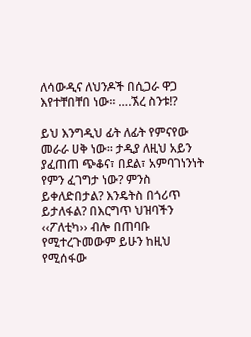ለሳውዲና ለህንዶች በሲጋራ ዋጋ እየተቸበቸበ ነው፡፡ ….ኧረ ስንቱ!?

ይህ እንግዲህ ፊት ለፊት የምናየው መራራ ሀቅ ነው፡፡ ታዲያ ለዚህ አይን ያፈጠጠ ጭቆና፣ በደል፣ አምባገነንነት የምን ፈገግታ ነው? ምንስ ይቀለድበታል? እንዴትስ በጎሪጥ ይታለፋል? በእርግጥ ህዝባችን ‹‹ፖለቲካ›› ብሎ በጠባቡ የሚተረጉመውም ይሁን ከዚህ የሚሰፋው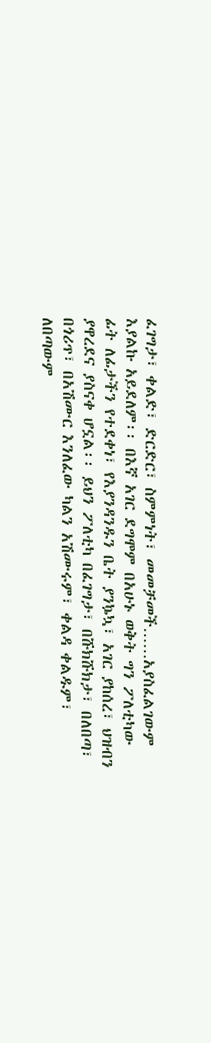ፈገግታ፣ ቀልድ፣ ድርድር፣ ስምምነት፣ መመቻመች……አያስፈልገውም እያልኩ አይደለም፡፡ በእኛ አገር ደግሞም በአሁኑ ወቅት ግን ፖለቲካው ፊት ለፊታችን የተደቀነ፣ የእያንዳንዱን ቤት ያንኴኳ፣ አገር ያከሰረ፣ ህዝብን ያዋረደና ያስናቀ ሆኗል፡፡ ይህን ፖለቲካ በፈገግታ፣ በሹክሹክታ፣ በለበጣ፣ በጎሪጥ፣ በአሽሙር እንለፈው ካልን አሽሙሩም፣ ቀልዳ ቀልዱም፣ ለበጣውም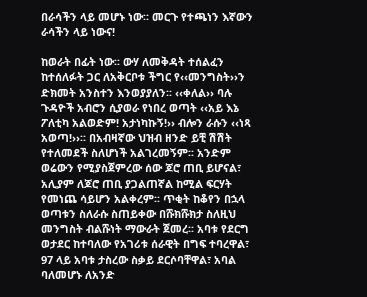በራሳችን ላይ መሆኑ ነው፡፡ መርጉ የተጫነን እኛውን ራሳችን ላይ ነውና!

ከወራት በፊት ነው፡፡ ውሃ ለመቅዳት ተሰልፈን ከተሰለፉት ጋር ለአቅርቦቱ ችግር የ‹‹መንግስት››ን ድክመት አንስተን እንወያያለን፡፡ ‹‹ቀለል›› ባሉ ጉዳዮች አብሮን ሲያወራ የነበረ ወጣት ‹‹አይ እኔ ፖለቲካ አልወድም! አታነካኩኝ!›› ብሎን ራሱን ‹‹ነጻ አወጣ!››፡፡ በአብዛኛው ህዝብ ዘንድ ይቺ ሽሽት የተለመደች ስለሆነች አልገረመኝም፡፡ አንድም ወሬውን የሚያስጀምረው ሰው ጆሮ ጠቢ ይሆናል፣ አሊያም ለጆሮ ጠቢ ያጋልጠኛል ከሚል ፍርሃት የመነጨ ሳይሆን አልቀረም፡፡ ጥቂት ከቆየን በኋላ ወጣቱን ስለራሱ ስጠይቀው በሹክሹክታ ስለዚህ መንግስት ብልሹነት ማውራት ጀመረ፡፡ አባቱ የደርግ ወታደር ከተባለው የአገሪቱ ሰራዊት በግፍ ተባረዋል፣ 97 ላይ አባቱ ታስረው ስቃይ ደርሶባቸዋል፣ አባል ባለመሆኑ ለአንድ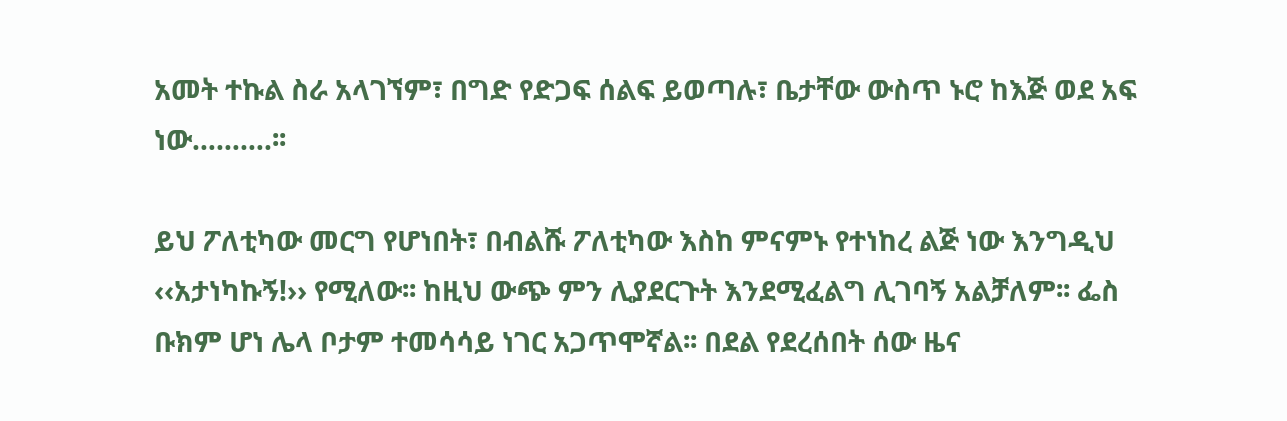አመት ተኩል ስራ አላገኘም፣ በግድ የድጋፍ ሰልፍ ይወጣሉ፣ ቤታቸው ውስጥ ኑሮ ከእጅ ወደ አፍ ነው……….፡፡

ይህ ፖለቲካው መርግ የሆነበት፣ በብልሹ ፖለቲካው እስከ ምናምኑ የተነከረ ልጅ ነው እንግዲህ ‹‹አታነካኩኝ!›› የሚለው፡፡ ከዚህ ውጭ ምን ሊያደርጉት እንደሚፈልግ ሊገባኝ አልቻለም፡፡ ፌስ ቡክም ሆነ ሌላ ቦታም ተመሳሳይ ነገር አጋጥሞኛል፡፡ በደል የደረሰበት ሰው ዜና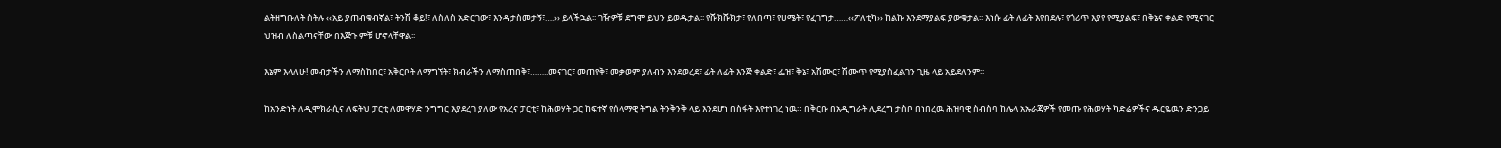ልትዘግቡለት ስትሉ ‹‹አይ ያጠብቁብኛል፣ ትንሽ ቆይ!፣ ለስለስ አድርገው፣ እንዳታስመታኝ፣….›› ይላችኋል፡፡ ገዥዎቹ ደግሞ ይህን ይወዱታል፡፡ የሹክሹክታ፣ የለበጣ፣ የሀሜት፣ የፈገግታ……‹‹ፖለቲካ›› ከልኩ እንደማያልፍ ያውቁታል፡፡ እነሱ ፊት ለፊት እየበደሉ፣ የጎሪጥ እያየ የሚያልፍ፣ በቅኔና ቀልድ የሚናገር ህዝብ ለስልጣናቸው በእጅጉ ምቹ ሆኖላቸዋል፡፡

እኔም እላለሁ! መብታችን ለማስከበር፣ አቅርቦት ለማግኘት፣ ክብራችን ለማስጠበቅ፣……..መናገር፣ መጠየቅ፣ መቃወም ያለብን እንደወረደ፣ ፊት ለፊት እንጅ ቀልድ፣ ፌዝ፣ ቅኔ፣ አሽሙር፣ ሽሙጥ የሚያስፈልገን ጊዜ ላይ አይደለንም፡፡

ከአንድነት ለዲሞክራሲና ለፍትህ ፓርቲ ለመዋሃድ ንግግር እያደረገ ያለው የአረና ፓርቲ፣ ከሕወሃት ጋር ከፍተኛ የሰላማዊ ትግል ትንቅንቅ ላይ እንደሆነ በስፋት እየተነገረ ነዉ። በቅርቡ በአዲግራት ሊደረግ ታስቦ በነበረዉ ሕዝባዊ ስብስባ ከሌላ አኡራጃዎች የመጡ የሕወሃት ካድሬዎችና ዱርዬዉን ድንጋይ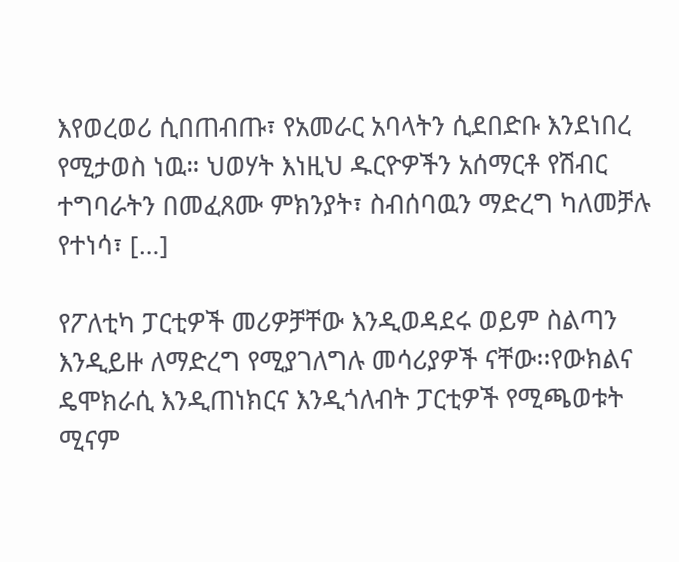እየወረወሪ ሲበጠብጡ፣ የአመራር አባላትን ሲደበድቡ እንደነበረ የሚታወስ ነዉ። ህወሃት እነዚህ ዱርዮዎችን አሰማርቶ የሽብር ተግባራትን በመፈጸሙ ምክንያት፣ ስብሰባዉን ማድረግ ካለመቻሉ የተነሳ፣ […]

የፖለቲካ ፓርቲዎች መሪዎቻቸው እንዲወዳደሩ ወይም ስልጣን እንዲይዙ ለማድረግ የሚያገለግሉ መሳሪያዎች ናቸው፡፡የውክልና ዴሞክራሲ እንዲጠነክርና እንዲጎለብት ፓርቲዎች የሚጫወቱት ሚናም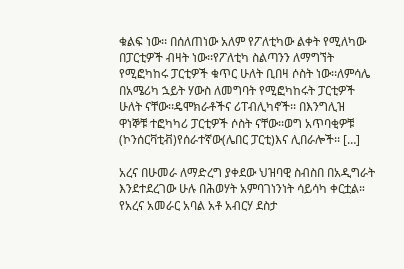ቁልፍ ነው፡፡ በሰለጠነው አለም የፖለቲካው ልቀት የሚለካው በፓርቲዎች ብዛት ነው፡፡የፖለቲካ ስልጣንን ለማግኘት የሚፎካከሩ ፓርቲዎች ቁጥር ሁለት ቢበዛ ሶስት ነው፡፡ለምሳሌ በአሜሪካ ኋይት ሃውስ ለመግባት የሚፎካከሩት ፓርቲዎች ሁለት ናቸው፡፡ዴሞክራቶችና ሪፐብሊካኖች፡፡ በእንግሊዝ ዋነኞቹ ተፎካካሪ ፓርቲዎች ሶስት ናቸው፡፡ወግ አጥባቂዎቹ (ኮንሰርቫቲቭ)የሰራተኛው(ሌበር ፓርቲ)እና ሊበራሎች፡፡ […]

አረና በሁመራ ለማድረግ ያቀደው ህዝባዊ ስብስበ በአዲግራት እንደተደረገው ሁሉ በሕወሃት አምባገነንነት ሳይሳካ ቀርቷል። የአረና አመራር አባል አቶ አብርሃ ደስታ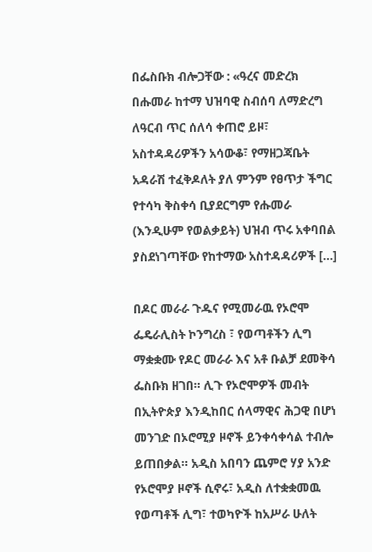በፌስቡክ ብሎጋቸው : «ዓረና መድረክ በሑመራ ከተማ ህዝባዊ ስብሰባ ለማድረግ ለዓርብ ጥር ሰለሳ ቀጠሮ ይዞ፣ አስተዳዳሪዎችን አሳውቆ፣ የማዘጋጃቤት አዳራሽ ተፈቅዶለት ያለ ምንም የፀጥታ ችግር የተሳካ ቅስቀሳ ቢያደርግም የሑመራ (እንዲሁም የወልቃይት) ህዝብ ጥሩ አቀባበል ያስደነገጣቸው የከተማው አስተዳዳሪዎች […]

በዶር መራራ ጉዱና የሚመራዉ የኦሮሞ ፌዴራሊስት ኮንግረስ ፣ የወጣቶችን ሊግ ማቋቋሙ የዶር መራራ እና አቶ ቡልቻ ደመቅሳ ፌስቡክ ዘገበ። ሊጉ የኦሮሞዎች መብት በኢትዮጵያ እንዲከበር ሰላማዊና ሕጋዊ በሆነ መንገድ በኦሮሚያ ዞኖች ይንቀሳቀሳል ተብሎ ይጠበቃል። አዲስ አበባን ጨምሮ ሃያ አንድ የኦሮሞያ ዞኖች ሲኖሩ፣ አዲስ ለተቋቋመዉ የወጣቶች ሊግ፣ ተወካዮች ከአሥራ ሁለት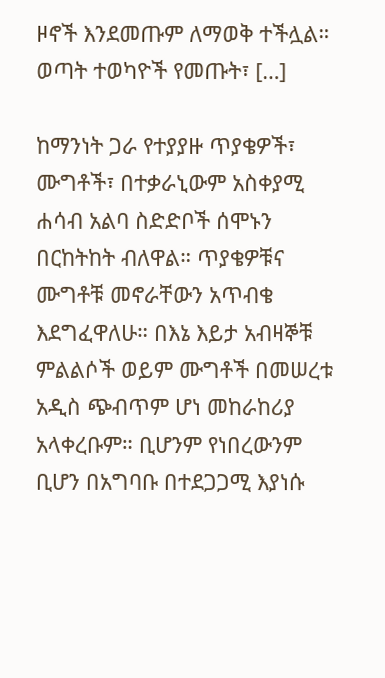ዞኖች እንደመጡም ለማወቅ ተችሏል። ወጣት ተወካዮች የመጡት፣ […]

ከማንነት ጋራ የተያያዙ ጥያቄዎች፣ ሙግቶች፣ በተቃራኒውም አስቀያሚ ሐሳብ አልባ ስድድቦች ሰሞኑን በርከትከት ብለዋል። ጥያቄዎቹና ሙግቶቹ መኖራቸውን አጥብቄ እደግፈዋለሁ። በእኔ እይታ አብዛኞቹ ምልልሶች ወይም ሙግቶች በመሠረቱ አዲስ ጭብጥም ሆነ መከራከሪያ አላቀረቡም። ቢሆንም የነበረውንም ቢሆን በአግባቡ በተደጋጋሚ እያነሱ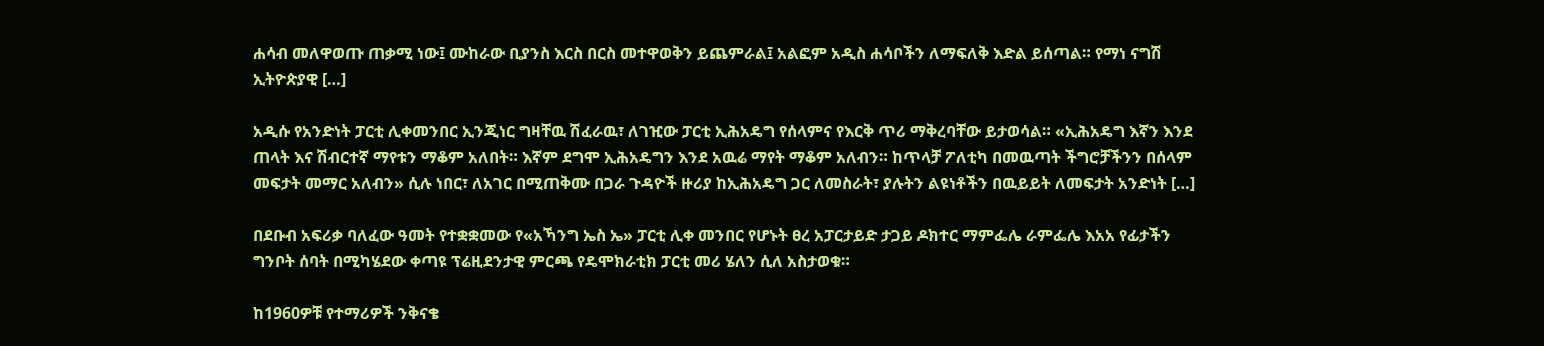ሐሳብ መለዋወጡ ጠቃሚ ነው፤ ሙከራው ቢያንስ እርስ በርስ መተዋወቅን ይጨምራል፤ አልፎም አዲስ ሐሳቦችን ለማፍለቅ እድል ይሰጣል። የማነ ናግሽ ኢትዮጵያዊ […]

አዲሱ የአንድነት ፓርቲ ሊቀመንበር ኢንጂነር ግዛቸዉ ሽፈራዉ፣ ለገዢው ፓርቲ ኢሕአዴግ የሰላምና የእርቅ ጥሪ ማቅረባቸው ይታወሳል። «ኢሕአዴግ እኛን እንደ ጠላት እና ሽብርተኛ ማየቱን ማቆም አለበት። እኛም ደግሞ ኢሕአዴግን እንደ አዉሬ ማየት ማቆም አለብን። ከጥላቻ ፖለቲካ በመዉጣት ችግሮቻችንን በሰላም መፍታት መማር አለብን» ሲሉ ነበር፣ ለአገር በሚጠቅሙ በጋራ ጉዳዮች ዙሪያ ከኢሕአዴግ ጋር ለመስራት፣ ያሉትን ልዩነቶችን በዉይይት ለመፍታት አንድነት […]

በደቡብ አፍሪቃ ባለፈው ዓመት የተቋቋመው የ«አኻንግ ኤስ ኤ» ፓርቲ ሊቀ መንበር የሆኑት ፀረ አፓርታይድ ታጋይ ዶክተር ማምፌሌ ራምፌሌ እአአ የፊታችን ግንቦት ሰባት በሚካሄደው ቀጣዩ ፕሬዚደንታዊ ምርጫ የዴሞክራቲክ ፓርቲ መሪ ሄለን ሲለ አስታወቁ።

ከ1960ዎቹ የተማሪዎች ንቅናቄ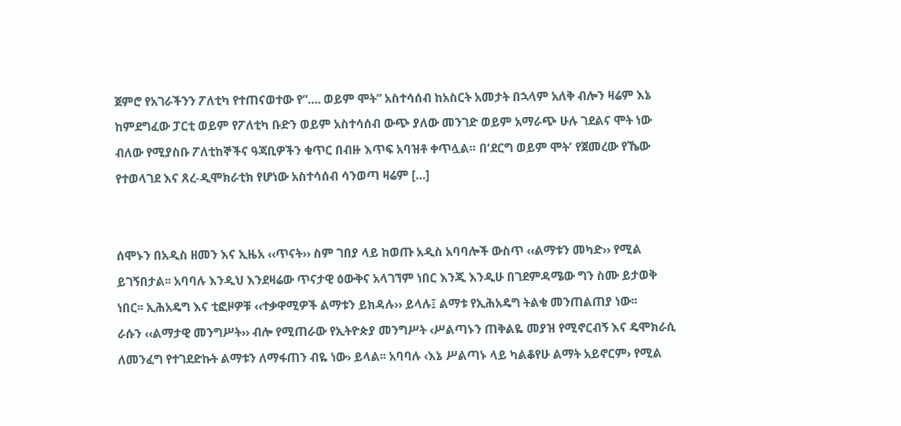ጀምሮ የአገራችንን ፖለቲካ የተጠናወተው የ“…. ወይም ሞት” አስተሳሰብ ከአስርት አመታት በኋላም አለቅ ብሎን ዛሬም እኔ ከምደግፈው ፓርቲ ወይም የፖለቲካ ቡድን ወይም አስተሳሰብ ውጭ ያለው መንገድ ወይም አማራጭ ሁሉ ገደልና ሞት ነው ብለው የሚያስቡ ፖለቲከኞችና ዓጃቢዎችን ቁጥር በብዙ እጥፍ አባዝቶ ቀጥሏል። በ‘ደርግ ወይም ሞት’ የጀመረው የኼው የተወላገደ እና ጸረ-ዲሞክራቲክ የሆነው አስተሳሰብ ሳንወጣ ዛሬም […]


ሰሞኑን በአዲስ ዘመን እና ኢዜአ ‹‹ጥናት›› ስም ገበያ ላይ ከወጡ አዲስ አባባሎች ውስጥ ‹‹ልማቱን መካድ›› የሚል ይገኝበታል፡፡ አባባሉ እንዲህ እንደዛሬው ጥናታዊ ዕውቅና አላገኘም ነበር እንጂ እንዲሁ በገደምዳሜው ግን ስሙ ይታወቅ ነበር፡፡ ኢሕአዴግ እና ቲፎዞዎቹ ‹‹ተቃዋሚዎች ልማቱን ይክዳሉ›› ይላሉ፤ ልማቱ የኢሕአዴግ ትልቁ መንጠልጠያ ነው፡፡
ራሱን ‹‹ልማታዊ መንግሥት›› ብሎ የሚጠራው የኢትዮጵያ መንግሥት ‹ሥልጣኑን ጠቅልዬ መያዝ የሚኖርብኝ እና ዴሞክራሲ ለመንፈግ የተገደድኩት ልማቱን ለማፋጠን ብዬ ነው› ይላል፡፡ አባባሉ ‹እኔ ሥልጣኑ ላይ ካልቆየሁ ልማት አይኖርም› የሚል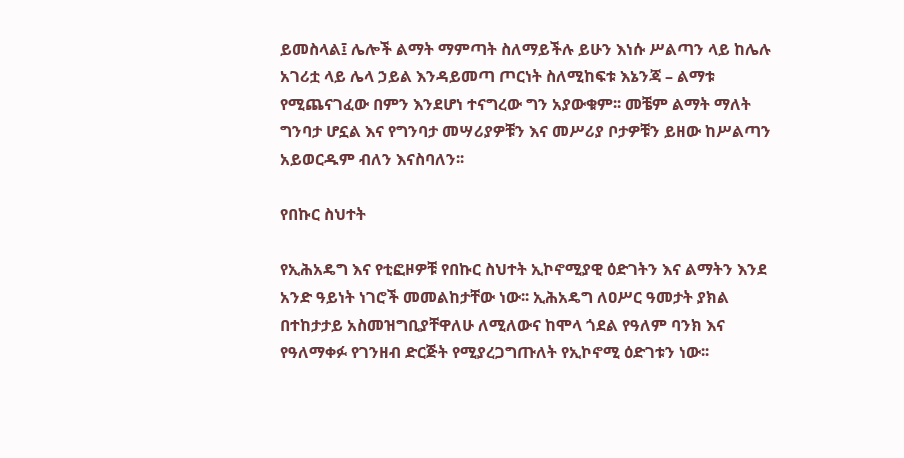ይመስላል፤ ሌሎች ልማት ማምጣት ስለማይችሉ ይሁን እነሱ ሥልጣን ላይ ከሌሉ አገሪቷ ላይ ሌላ ኃይል እንዳይመጣ ጦርነት ስለሚከፍቱ እኔንጃ – ልማቱ የሚጨናገፈው በምን እንደሆነ ተናግረው ግን አያውቁም፡፡ መቼም ልማት ማለት ግንባታ ሆኗል እና የግንባታ መሣሪያዎቹን እና መሥሪያ ቦታዎቹን ይዘው ከሥልጣን አይወርዱም ብለን እናስባለን፡፡

የበኩር ስህተት

የኢሕአዴግ እና የቲፎዞዎቹ የበኩር ስህተት ኢኮኖሚያዊ ዕድገትን እና ልማትን እንደ አንድ ዓይነት ነገሮች መመልከታቸው ነው፡፡ ኢሕአዴግ ለዐሥር ዓመታት ያክል በተከታታይ አስመዝግቢያቸዋለሁ ለሚለውና ከሞላ ጎደል የዓለም ባንክ እና የዓለማቀፉ የገንዘብ ድርጅት የሚያረጋግጡለት የኢኮኖሚ ዕድገቱን ነው፡፡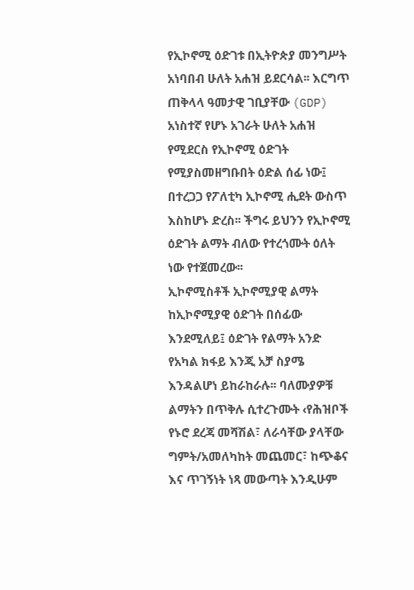የኢኮኖሚ ዕድገቱ በኢትዮጵያ መንግሥት አነባበብ ሁለት አሐዝ ይደርሳል፡፡ እርግጥ ጠቅላላ ዓመታዊ ገቢያቸው (GDP) አነስተኛ የሆኑ አገራት ሁለት አሐዝ የሚደርስ የኢኮኖሚ ዕድገት የሚያስመዘግቡበት ዕድል ሰፊ ነው፤ በተረጋጋ የፖለቲካ ኢኮኖሚ ሒደት ውስጥ እስከሆኑ ድረስ፡፡ ችግሩ ይህንን የኢኮኖሚ ዕድገት ልማት ብለው የተረጎሙት ዕለት ነው የተጀመረው፡፡
ኢኮኖሚስቶች ኢኮኖሚያዊ ልማት ከኢኮኖሚያዊ ዕድገት በሰፊው እንደሚለይ፤ ዕድገት የልማት አንድ የአካል ክፋይ እንጂ አቻ ስያሜ እንዳልሆነ ይከራከራሉ፡፡ ባለሙያዎቹ ልማትን በጥቅሉ ሲተረጉሙት ‹የሕዝቦች የኑሮ ደረጃ መሻሽል፣ ለራሳቸው ያላቸው ግምት/አመለካከት መጨመር፣ ከጭቆና እና ጥገኝነት ነጻ መውጣት እንዲሁም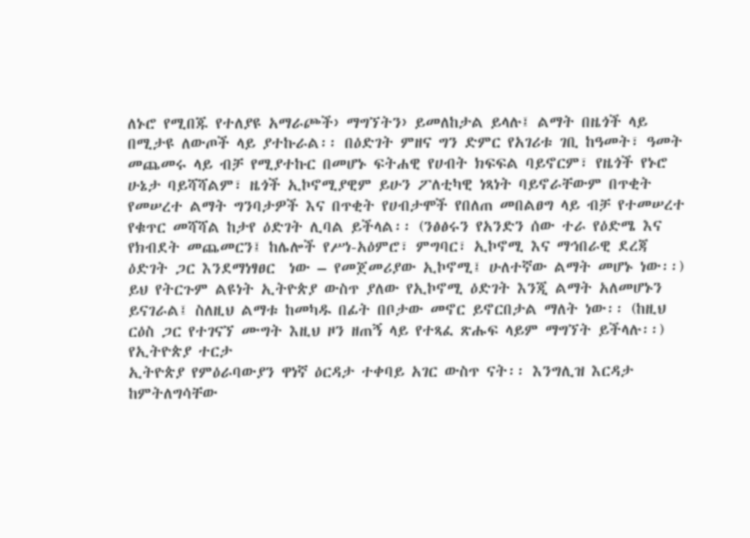ለኑሮ የሚበጁ የተለያዩ አማራጮች› ማግኘትን› ይመለከታል ይላሉ፤ ልማት በዜጎች ላይ በሚታዩ ለውጦች ላይ ያተኩራል፡፡ በዕድገት ምዘና ግን ድምር የአገሪቱ ገቢ ከዓመት፣ ዓመት መጨመሩ ላይ ብቻ የሚያተኩር በመሆኑ ፍትሐዊ የሀብት ክፍፍል ባይኖርም፣ የዜጎች የኑሮ ሁኔታ ባይሻሻልም፣ ዜጎች ኢኮኖሚያዊም ይሁን ፖለቲካዊ ነጻነት ባይኖራቸውም በጥቂት የመሠረተ ልማት ግንባታዎች እና በጥቂት የሀብታሞች የበለጠ መበልፀግ ላይ ብቻ የተመሠረተ የቁጥር መሻሻል ከታየ ዕድገት ሊባል ይችላል፡፡ (ንፅፅሩን የአንድን ሰው ተራ የዕድሜ እና የክብደት መጨመርን፤ ከሌሎች የሥነ-አዕምሮ፣ ምግባር፣ ኢኮኖሚ እና ማኅበራዊ ደረጃ ዕድገት ጋር እንደማነፃፀር  ነው – የመጀመሪያው ኢኮኖሚ፤ ሁለተኛው ልማት መሆኑ ነው፡፡)
ይህ የትርጉም ልዩነት ኢትዮጵያ ውስጥ ያለው የኢኮኖሚ ዕድገት እንጂ ልማት አለመሆኑን ይናገራል፤ ስለዚህ ልማቱ ከመካዱ በፊት በቦታው መኖር ይኖርበታል ማለት ነው፡፡ (ከዚህ ርዕስ ጋር የተገናኘ ሙግት እዚህ ዞን ዘጠኝ ላይ የተጻፈ ጽሑፍ ላይም ማግኘት ይችላሉ፡፡)
የኢትዮጵያ ተርታ
ኢትዮጵያ የምዕራባውያን ዋነኛ ዕርዳታ ተቀባይ አገር ውስጥ ናት፡፡ እንግሊዝ እርዳታ ከምትለግሳቸው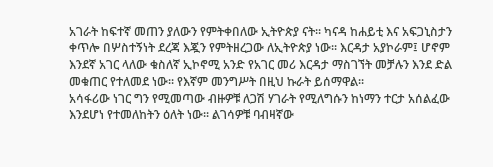አገራት ከፍተኛ መጠን ያለውን የምትቀበለው ኢትዮጵያ ናት፡፡ ካናዳ ከሐይቲ እና አፍጋኒስታን ቀጥሎ በሦስተኝነት ደረጃ እጇን የምትዘረጋው ለኢትዮጵያ ነው፡፡ እርዳታ አያኮራም፤ ሆኖም እንደኛ አገር ላለው ቁስለኛ ኢኮኖሚ አንድ የአገር መሪ እርዳታ ማስገኘት መቻሉን እንደ ድል መቁጠር የተለመደ ነው፡፡ የእኛም መንግሥት በዚህ ኩራት ይሰማዋል፡፡
አሳፋሪው ነገር ግን የሚመጣው ብዙዎቹ ለጋሽ ሃገራት የሚለግሱን ከነማን ተርታ አሰልፈው እንደሆነ የተመለከትን ዕለት ነው፡፡ ልገሳዎቹ ባብዛኛው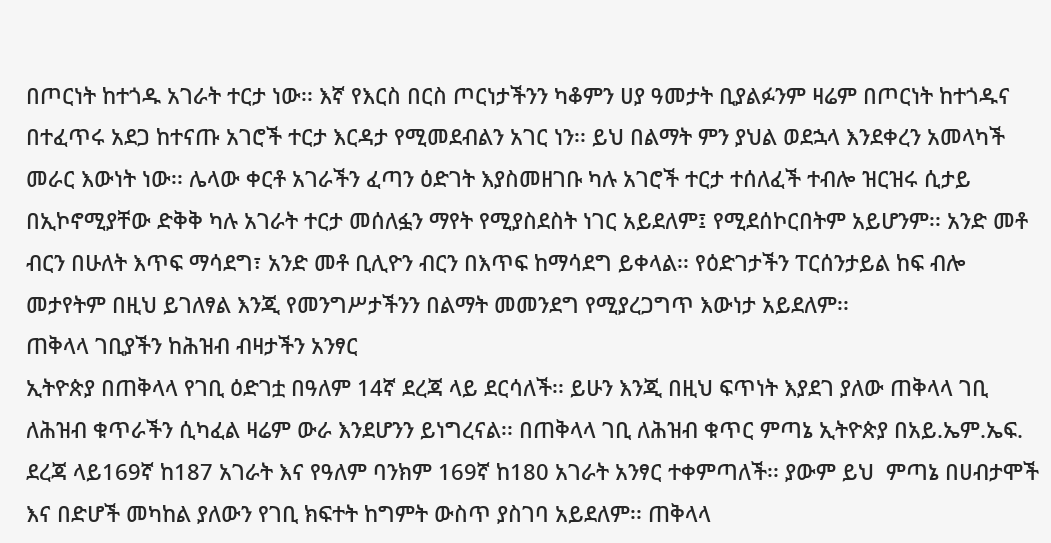በጦርነት ከተጎዱ አገራት ተርታ ነው፡፡ እኛ የእርስ በርስ ጦርነታችንን ካቆምን ሀያ ዓመታት ቢያልፉንም ዛሬም በጦርነት ከተጎዱና በተፈጥሩ አደጋ ከተናጡ አገሮች ተርታ እርዳታ የሚመደብልን አገር ነን፡፡ ይህ በልማት ምን ያህል ወደኋላ እንደቀረን አመላካች መራር እውነት ነው፡፡ ሌላው ቀርቶ አገራችን ፈጣን ዕድገት እያስመዘገቡ ካሉ አገሮች ተርታ ተሰለፈች ተብሎ ዝርዝሩ ሲታይ በኢኮኖሚያቸው ድቅቅ ካሉ አገራት ተርታ መሰለፏን ማየት የሚያስደስት ነገር አይደለም፤ የሚደሰኮርበትም አይሆንም፡፡ አንድ መቶ ብርን በሁለት እጥፍ ማሳደግ፣ አንድ መቶ ቢሊዮን ብርን በእጥፍ ከማሳደግ ይቀላል፡፡ የዕድገታችን ፐርሰንታይል ከፍ ብሎ መታየትም በዚህ ይገለፃል እንጂ የመንግሥታችንን በልማት መመንደግ የሚያረጋግጥ እውነታ አይደለም፡፡
ጠቅላላ ገቢያችን ከሕዝብ ብዛታችን አንፃር
ኢትዮጵያ በጠቅላላ የገቢ ዕድገቷ በዓለም 14ኛ ደረጃ ላይ ደርሳለች፡፡ ይሁን እንጂ በዚህ ፍጥነት እያደገ ያለው ጠቅላላ ገቢ ለሕዝብ ቁጥራችን ሲካፈል ዛሬም ውራ እንደሆንን ይነግረናል፡፡ በጠቅላላ ገቢ ለሕዝብ ቁጥር ምጣኔ ኢትዮጵያ በአይ.ኤም.ኤፍ. ደረጃ ላይ169ኛ ከ187 አገራት እና የዓለም ባንክም 169ኛ ከ180 አገራት አንፃር ተቀምጣለች፡፡ ያውም ይህ  ምጣኔ በሀብታሞች እና በድሆች መካከል ያለውን የገቢ ክፍተት ከግምት ውስጥ ያስገባ አይደለም፡፡ ጠቅላላ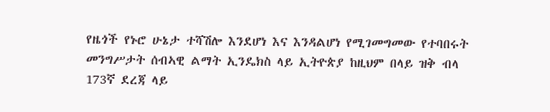የዜጎች የኑሮ ሁኔታ ተሻሽሎ እንደሆነ እና እንዳልሆነ የሚገመግመው የተባበሩት መንግሥታት ሰብኣዊ ልማት ኢንዴክስ ላይ ኢትዮጵያ ከዚህም በላይ ዝቅ ብላ 173ኛ ደረጃ ላይ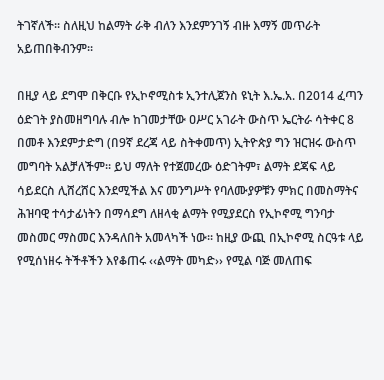ትገኛለች፡፡ ስለዚህ ከልማት ራቅ ብለን እንደምንገኝ ብዙ እማኝ መጥራት አይጠበቅብንም፡፡

በዚያ ላይ ደግሞ በቅርቡ የኢኮኖሚስቱ ኢንተሊጀንስ ዩኒት እ.ኤ.አ. በ2014 ፈጣን ዕድገት ያስመዘግባሉ ብሎ ከገመታቸው ዐሥር አገራት ውስጥ ኤርትራ ሳትቀር 8 በመቶ እንደምታድግ (በ9ኛ ደረጃ ላይ ስትቀመጥ) ኢትዮጵያ ግን ዝርዝሩ ውስጥ መግባት አልቻለችም፡፡ ይህ ማለት የተጀመረው ዕድገትም፣ ልማት ደጃፍ ላይ ሳይደርስ ሊሸረሸር እንደሚችል እና መንግሥት የባለሙያዎቹን ምክር በመስማትና ሕዝባዊ ተሳታፊነትን በማሳደግ ለዘላቂ ልማት የሚያደርስ የኢኮኖሚ ግንባታ መስመር ማስመር እንዳለበት አመላካች ነው፡፡ ከዚያ ውጪ በኢኮኖሚ ስርዓቱ ላይ የሚሰነዘሩ ትችቶችን እየቆጠሩ ‹‹ልማት መካድ›› የሚል ባጅ መለጠፍ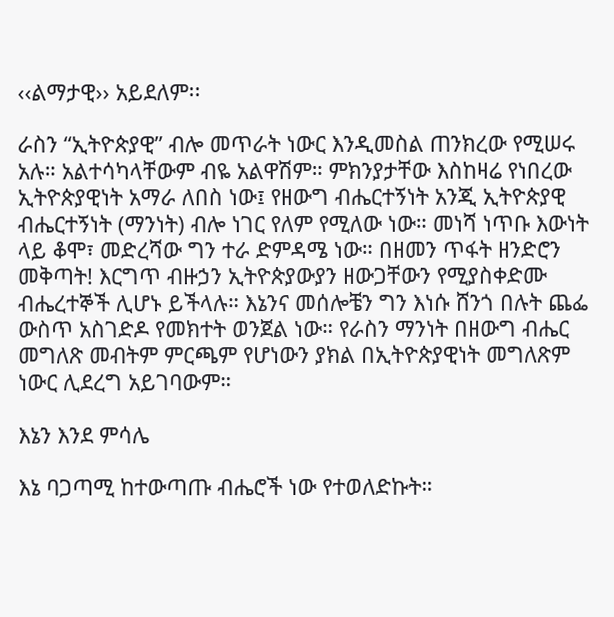‹‹ልማታዊ›› አይደለም፡፡

ራስን “ኢትዮጵያዊ” ብሎ መጥራት ነውር እንዲመስል ጠንክረው የሚሠሩ አሉ። አልተሳካላቸውም ብዬ አልዋሽም። ምክንያታቸው እስከዛሬ የነበረው ኢትዮጵያዊነት አማራ ለበስ ነው፤ የዘውግ ብሔርተኝነት አንጂ ኢትዮጵያዊ ብሔርተኝነት (ማንነት) ብሎ ነገር የለም የሚለው ነው። መነሻ ነጥቡ እውነት ላይ ቆሞ፣ መድረሻው ግን ተራ ድምዳሜ ነው። በዘመን ጥፋት ዘንድሮን መቅጣት! እርግጥ ብዙኃን ኢትዮጵያውያን ዘውጋቸውን የሚያስቀድሙ ብሔረተኞች ሊሆኑ ይችላሉ። እኔንና መሰሎቼን ግን እነሱ ሸንጎ በሉት ጨፌ ውስጥ አስገድዶ የመክተት ወንጀል ነው። የራስን ማንነት በዘውግ ብሔር መግለጽ መብትም ምርጫም የሆነውን ያክል በኢትዮጵያዊነት መግለጽም ነውር ሊደረግ አይገባውም።

እኔን እንደ ምሳሌ

እኔ ባጋጣሚ ከተውጣጡ ብሔሮች ነው የተወለድኩት።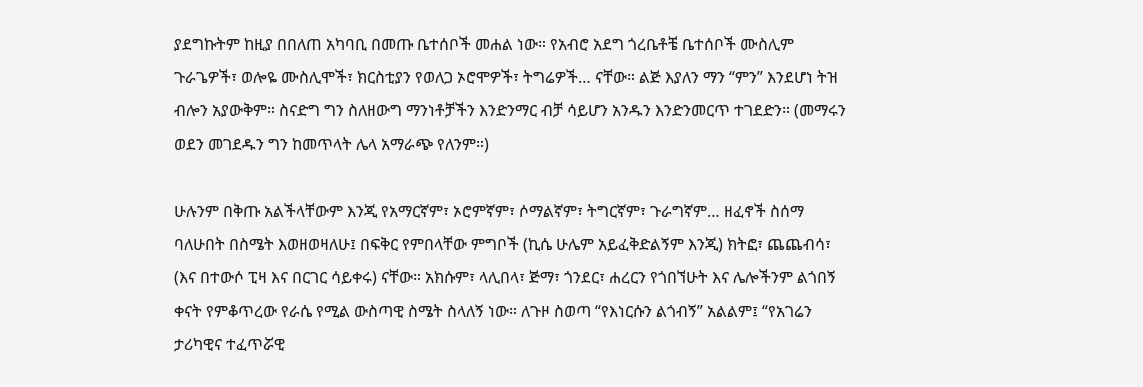ያደግኩትም ከዚያ በበለጠ አካባቢ በመጡ ቤተሰቦች መሐል ነው። የአብሮ አደግ ጎረቤቶቼ ቤተሰቦች ሙስሊም ጉራጌዎች፣ ወሎዬ ሙስሊሞች፣ ክርስቲያን የወለጋ ኦሮሞዎች፣ ትግሬዎች… ናቸው። ልጅ እያለን ማን “ምን” እንደሆነ ትዝ ብሎን አያውቅም። ስናድግ ግን ስለዘውግ ማንነቶቻችን እንድንማር ብቻ ሳይሆን አንዱን እንድንመርጥ ተገደድን። (መማሩን ወደን መገደዱን ግን ከመጥላት ሌላ አማራጭ የለንም።)

ሁሉንም በቅጡ አልችላቸውም እንጂ የአማርኛም፣ ኦሮምኛም፣ ሶማልኛም፣ ትግርኛም፣ ጉራግኛም… ዘፈኖች ስሰማ ባለሁበት በስሜት እወዘወዛለሁ፤ በፍቅር የምበላቸው ምግቦች (ኪሴ ሁሌም አይፈቅድልኝም እንጂ) ክትፎ፣ ጨጨብሳ፣ (እና በተውሶ ፒዛ እና በርገር ሳይቀሩ) ናቸው። አክሱም፣ ላሊበላ፣ ጅማ፣ ጎንደር፣ ሐረርን የጎበኘሁት እና ሌሎችንም ልጎበኝ ቀናት የምቆጥረው የራሴ የሚል ውስጣዊ ስሜት ስላለኝ ነው። ለጉዞ ስወጣ “የእነርሱን ልጎብኝ” አልልም፤ “የአገሬን ታሪካዊና ተፈጥሯዊ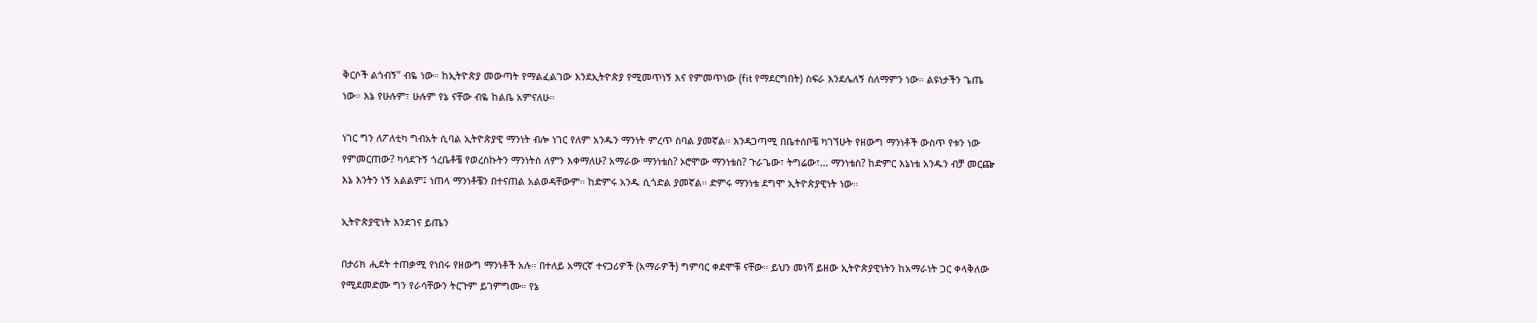ቅርሶች ልጎብኝ” ብዬ ነው። ከኢትዮጵያ መውጣት የማልፈልገው እንደኢትዮጵያ የሚመጥነኝ እና የምመጥነው (fit የማደርግበት) ስፍራ እንደሌለኝ ስለማምን ነው። ልዩነታችን ጌጤ ነው። እኔ የሁሉም፣ ሁሉም የኔ ናቸው ብዬ ከልቤ አምናለሁ።

ነገር ግን ለፖለቲካ ግብአት ሲባል ኢትዮጵያዊ ማንነት ብሎ ነገር የለም አንዱን ማንነት ምረጥ ስባል ያመኛል። እንዳጋጣሚ በቤተሰቦቼ ካገኘሁት የዘውግ ማንነቶች ውስጥ የቱን ነው የምመርጠው? ካሳደጉኝ ጎረቤቶቼ የወረስኩትን ማንነትስ ለምን እቀማለሁ? አማራው ማንነቴስ? ኦሮሞው ማንነቴስ? ጉራጌው፣ ትግሬው፣… ማንነቴስ? ከድምር እኔነቴ አንዱን ብቻ መርጬ እኔ እንትን ነኝ አልልም፤ ነጠላ ማንነቶቼን በተናጠል አልወዳቸውም። ከድምሩ አንዱ ሲጎድል ያመኛል። ድምሩ ማንነቴ ደግሞ ኢትዮጵያዊነት ነው።

ኢትዮጵያዊነት እንደገና ይጤን

በታሪክ ሒደት ተጠቃሚ የነበሩ የዘውግ ማንነቶች አሉ። በተለይ አማርኛ ተናጋሪዎች (አማራዎች) ግምባር ቀደሞቹ ናቸው። ይህን መነሻ ይዘው ኢትዮጵያዊነትን ከአማራነት ጋር ቀላቅለው የሚደመድሙ ግን የራሳቸውን ትርጉም ይገምግሙ። የኔ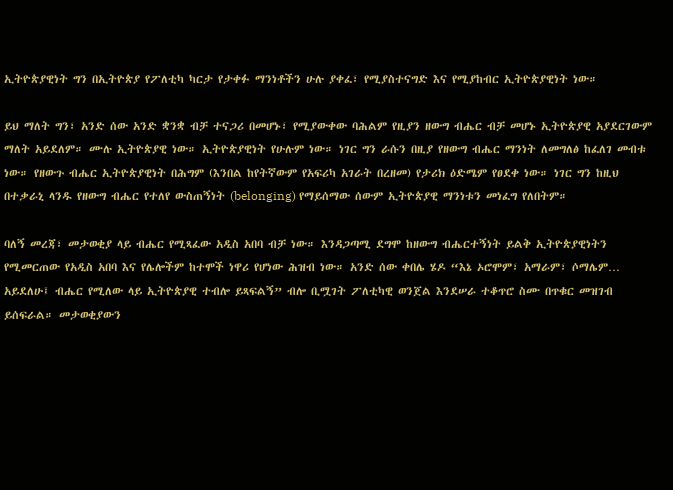ኢትዮጵያዊነት ግን በኢትዮጵያ የፖለቲካ ካርታ የታቀፉ ማንነቶችን ሁሉ ያቀፈ፣ የሚያስተናግድ እና የሚያከብር ኢትዮጵያዊነት ነው።

ይህ ማለት ግን፣ አንድ ሰው አንድ ቋንቋ ብቻ ተናጋሪ በመሆኑ፣ የሚያውቀው ባሕልም የዚያን ዘውግ ብሔር ብቻ መሆኑ ኢትዮጵያዊ አያደርገውም ማለት አይደለም። ሙሉ ኢትዮጵያዊ ነው። ኢትዮጵያዊነት የሁሉም ነው። ነገር ግን ራሱን በዚያ የዘውግ ብሔር ማንነት ለመግለፅ ከፈለገ መብቱ ነው። የዘውጉ ብሔር ኢትዮጵያዊነት በሕግም (እንበል ከየትኛውም የአፍሪካ አገራት በረዘመ) የታሪክ ዕድሜም የፀደቀ ነው። ነገር ግን ከዚህ በተቃራኒ ላንዱ የዘውግ ብሔር የተለየ ውስጠኝነት (belonging) የማይሰማው ሰውም ኢትዮጵያዊ ማንነቱን መነፈግ የለበትም።

ባለኝ መረጃ፣ መታወቂያ ላይ ብሔር የሚጻፈው አዲስ አበባ ብቻ ነው። እንዳጋጣሚ ደግሞ ከዘውግ ብሔርተኝነት ይልቅ ኢትዮጵያዊነትን የሚመርጠው የአዲስ አበባ እና የሌሎችም ከተሞች ነዋሪ የሆነው ሕዝብ ነው። አንድ ሰው ቀበሌ ሄዶ “እኔ ኦሮሞም፣ አማራም፣ ሶማሌም… አይደለሁ፤ ብሔር የሚለው ላይ ኢትዮጵያዊ ተብሎ ይጻፍልኝ” ብሎ ቢሟገት ፖለቲካዊ ወንጀል እንደሠራ ተቆጥሮ ስሙ በጥቁር መዝገብ ይሰፍራል። መታወቂያውን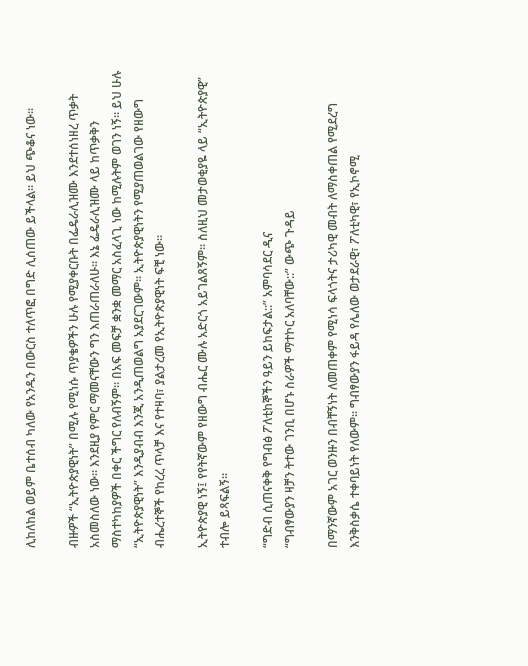ሊከለከል ወይም ቤተሰብ ካለው የአንዱን በውርስ ተለጥፎ በግድ ሊሰጠው ይችላል። ይህ ጭቆና ነው።

ብዙዎች “ኢትዮጵያዊነት” በሚሉ የሚነሱ ጥያቄዎችን ሁሉ የሚያቀርቡት በፌዴራሊዝሙ እንደተሰነዘረ ጥቃት አስመስለው ነው። እንደዚያ የምር ማመናቸውን ግን እጠራጠራለሁ። እኔ ፌዴራሊዝሙ ላይ ከጥቃቅን ማስተካከያዎች በቀር ችግር የለብኝም። በአፍ መፍቻ ቋንቋ መማር አስፈላጊ ነው ከሚሉትም ወገን ነኝ። ይህ ሁሉ “ኢትዮጵያዊነት” እንዲያብብ እንጂ አንዲጠወልግ አያደርገውም። ኢትዮጵያዊነትን የሚያጠወልገው የዘውግ ብሔረተኞች የከረረ ጥላቻ እና የተዛባ፣ ያልታረመ የኢትዮጵያዊነት ፍቺ ነው።

ኢትዮጵያዊ ነኝ፤ የየትኛውም የዘውግ ብሔር ሙሉ አድርጎ አይገልጸኝም። ስለዚህ መታወቂያዬ ላይ “ኢትዮጵያዊ” ተብሎ ይጻፍልኝ።

“ግድብ ሲጠናቀቅ የግብፅ ፖለቲከኞችን ዓይን ይከፍታል::” አምባሳደር ዲና
“ግብፃውያን ዛቻን ትተው ገንቢ በሆኑ ስራዎች ማተኮር አለባቸው::” ውጭ ጉዳይ

በማንኛውም አገር ወንዙን በብቸኝነት ለመጠቀም የሚነሳ ፍላጎትና ታሪካዊ መብት ለማስቀጠል የሚደረግ እንቅስቃሴ ተቀባይነት የለውም። ግብፃውያን ፋይዳ የሌለው ወታደራዊ፣ ፖለቲካዊ፣ የኢኮኖሚ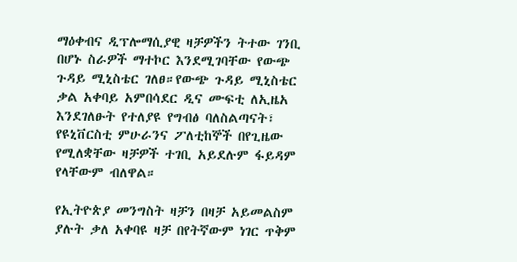ማዕቀብና ዲፕሎማሲያዊ ዛቻዎችን ትተው ገንቢ በሆኑ ስራዎች ማተኮር እንደሚገባቸው የውጭ ጉዳይ ሚኒስቴር ገለፀ።የውጭ ጉዳይ ሚኒስቴር ቃል አቀባይ አምበሳደር ዲና ሙፍቲ ለኢዜአ እንደገለፁት የተለያዩ የግብፅ ባለስልጣናት፣ የዩኒቨርስቲ ምሁራንና ፖለቲከኞች በየጊዜው የሚለቋቸው ዛቻዎች ተገቢ አይደሉም ፋይዳም የላቸውም ብለዋል።

የኢትዮጵያ መንግስት ዛቻን በዛቻ አይመልስም ያሉት ቃለ አቀባዩ ዛቻ በየትኛውም ነገር ጥቅም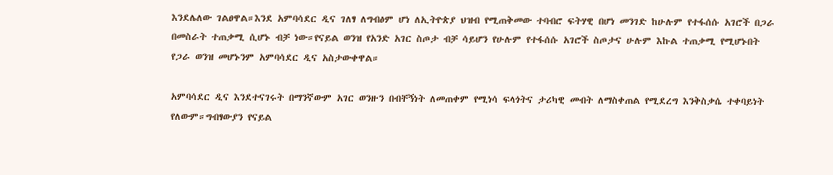እንደሌለው ገልፀዋል።እንደ አምባሳደር ዲና ገለፃ ለግብፅም ሆነ ለኢትዮጵያ ህዝብ የሚጠቅመው ተባብሮ ፍትሃዊ በሆነ መንገድ ከሁሉም የተፋሰሱ አገሮች በጋራ በመስራት ተጠቃሚ ሲሆኑ ብቻ ነው።የናይል ወንዝ የአንድ አገር ስጦታ ብቻ ሳይሆን የሁሉም የተፋሰሱ አገሮች ስጦታና ሁሉም እኩል ተጠቃሚ የሚሆኑበት የጋራ ወንዝ መሆኑንም አምባሳደር ዲና አስታውቀዋል።

አምባሳደር ዲና እንደተናገሩት በማንኛውም አገር ወንዙን በብቸኝነት ለመጠቀም የሚነሳ ፍላጎትና ታሪካዊ መብት ለማስቀጠል የሚደረግ እንቅስቃሴ ተቀባይነት የለውም።ግብፃውያን የናይል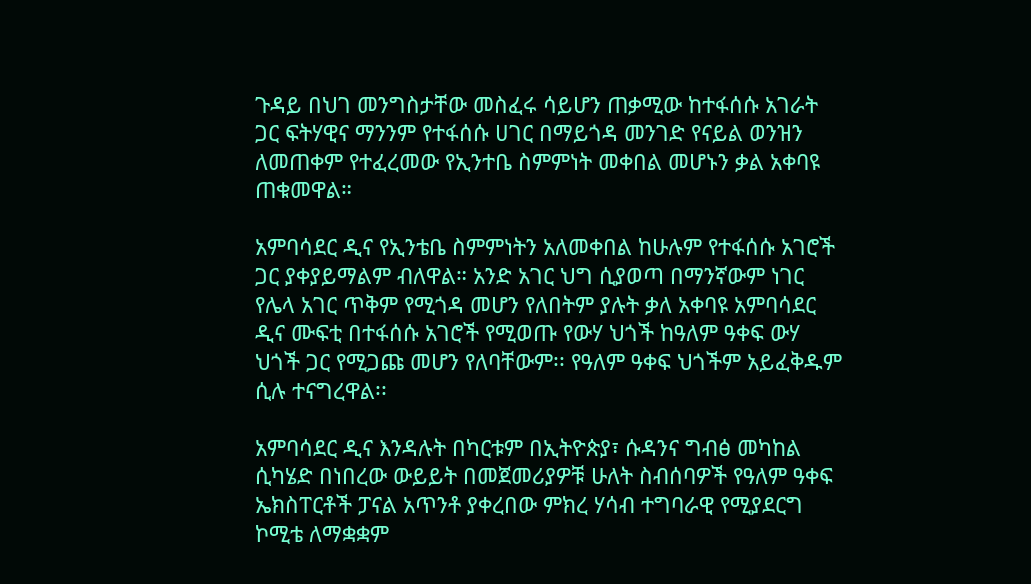ጉዳይ በህገ መንግስታቸው መስፈሩ ሳይሆን ጠቃሚው ከተፋሰሱ አገራት ጋር ፍትሃዊና ማንንም የተፋሰሱ ሀገር በማይጎዳ መንገድ የናይል ወንዝን ለመጠቀም የተፈረመው የኢንተቤ ስምምነት መቀበል መሆኑን ቃል አቀባዩ ጠቁመዋል።

አምባሳደር ዲና የኢንቴቤ ስምምነትን አለመቀበል ከሁሉም የተፋሰሱ አገሮች ጋር ያቀያይማልም ብለዋል። አንድ አገር ህግ ሲያወጣ በማንኛውም ነገር የሌላ አገር ጥቅም የሚጎዳ መሆን የለበትም ያሉት ቃለ አቀባዩ አምባሳደር ዲና ሙፍቲ በተፋሰሱ አገሮች የሚወጡ የውሃ ህጎች ከዓለም ዓቀፍ ውሃ ህጎች ጋር የሚጋጩ መሆን የለባቸውም፡፡ የዓለም ዓቀፍ ህጎችም አይፈቅዱም ሲሉ ተናግረዋል፡፡

አምባሳደር ዲና እንዳሉት በካርቱም በኢትዮጵያ፣ ሱዳንና ግብፅ መካከል ሲካሄድ በነበረው ውይይት በመጀመሪያዎቹ ሁለት ስብሰባዎች የዓለም ዓቀፍ ኤክስፐርቶች ፓናል አጥንቶ ያቀረበው ምክረ ሃሳብ ተግባራዊ የሚያደርግ ኮሚቴ ለማቋቋም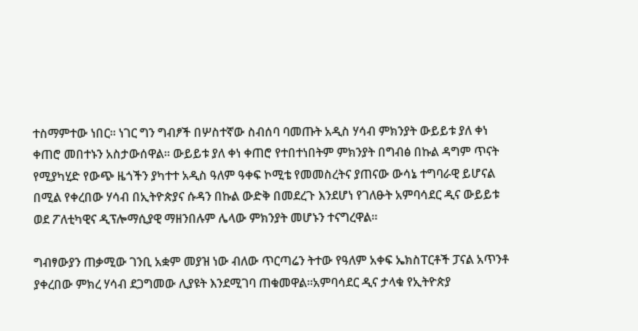ተስማምተው ነበር፡፡ ነገር ግን ግብፆች በሦስተኛው ስብሰባ ባመጡት አዲስ ሃሳብ ምክንያት ውይይቱ ያለ ቀነ ቀጠሮ መበተኑን አስታውሰዋል፡፡ ውይይቱ ያለ ቀነ ቀጠሮ የተበተነበትም ምክንያት በግብፅ በኩል ዳግም ጥናት የሚያካሂድ የውጭ ዜጎችን ያካተተ አዲስ ዓለም ዓቀፍ ኮሚቴ የመመስረትና ያጠናው ውሳኔ ተግባራዊ ይሆናል በሚል የቀረበው ሃሳብ በኢትዮጵያና ሱዳን በኩል ውድቅ በመደረጉ እንደሆነ የገለፁት አምባሳደር ዲና ውይይቱ ወደ ፖለቲካዊና ዲፕሎማሲያዊ ማዘንበሉም ሌላው ምክንያት መሆኑን ተናግረዋል።

ግብፃውያን ጠቃሚው ገንቢ አቋም መያዝ ነው ብለው ጥርጣሬን ትተው የዓለም አቀፍ ኤክስፐርቶች ፓናል አጥንቶ ያቀረበው ምክረ ሃሳብ ደጋግመው ሊያዩት እንደሚገባ ጠቁመዋል።አምባሳደር ዲና ታላቁ የኢትዮጵያ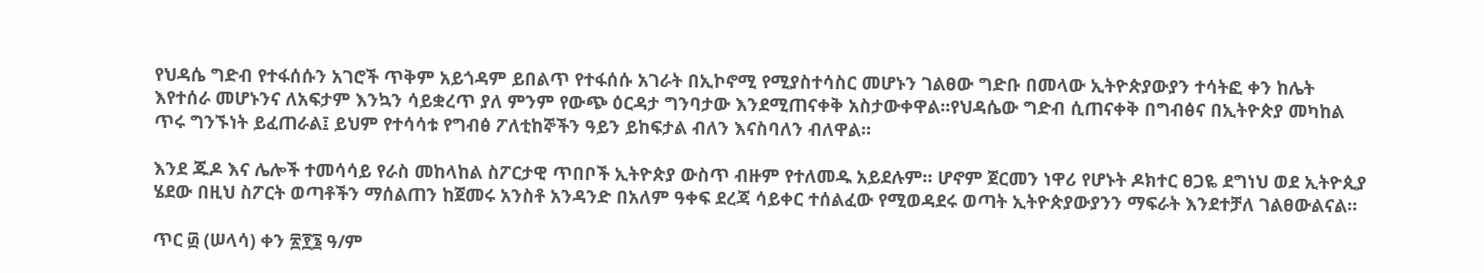የህዳሴ ግድብ የተፋሰሱን አገሮች ጥቅም አይጎዳም ይበልጥ የተፋሰሱ አገራት በኢኮኖሚ የሚያስተሳስር መሆኑን ገልፀው ግድቡ በመላው ኢትዮጵያውያን ተሳትፎ ቀን ከሌት እየተሰራ መሆኑንና ለአፍታም እንኳን ሳይቋረጥ ያለ ምንም የውጭ ዕርዳታ ግንባታው እንደሚጠናቀቅ አስታውቀዋል፡፡የህዳሴው ግድብ ሲጠናቀቅ በግብፅና በኢትዮጵያ መካከል ጥሩ ግንኙነት ይፈጠራል፤ ይህም የተሳሳቱ የግብፅ ፖለቲከኞችን ዓይን ይከፍታል ብለን እናስባለን ብለዋል።

እንደ ጁዶ እና ሌሎች ተመሳሳይ የራስ መከላከል ስፖርታዊ ጥበቦች ኢትዮጵያ ውስጥ ብዙም የተለመዱ አይደሉም። ሆኖም ጀርመን ነዋሪ የሆኑት ዶክተር ፀጋዬ ደግነህ ወደ ኢትዮጲያ ሄደው በዚህ ስፖርት ወጣቶችን ማሰልጠን ከጀመሩ አንስቶ አንዳንድ በአለም ዓቀፍ ደረጃ ሳይቀር ተሰልፈው የሚወዳደሩ ወጣት ኢትዮጵያውያንን ማፍራት እንደተቻለ ገልፀውልናል።

ጥር ፴ (ሠላሳ) ቀን ፳፻፮ ዓ/ም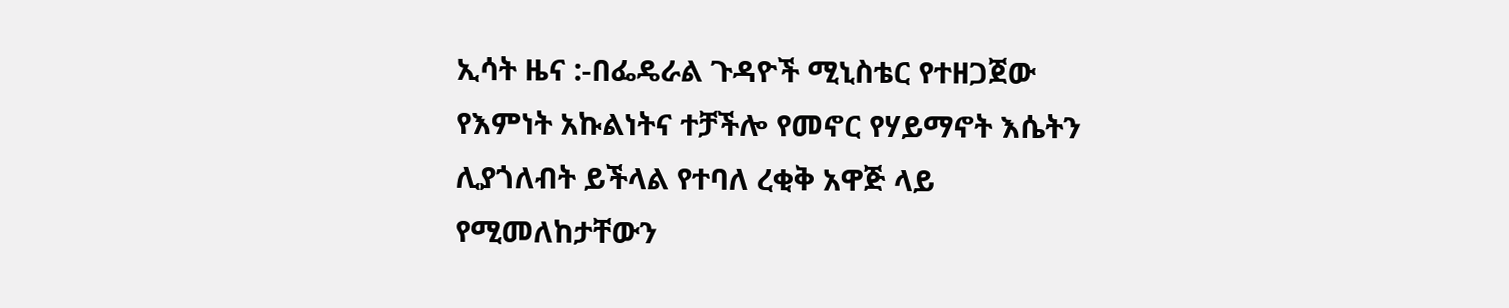ኢሳት ዜና :-በፌዴራል ጉዳዮች ሚኒስቴር የተዘጋጀው  የእምነት አኩልነትና ተቻችሎ የመኖር የሃይማኖት እሴትን ሊያጎለብት ይችላል የተባለ ረቂቅ አዋጅ ላይ የሚመለከታቸውን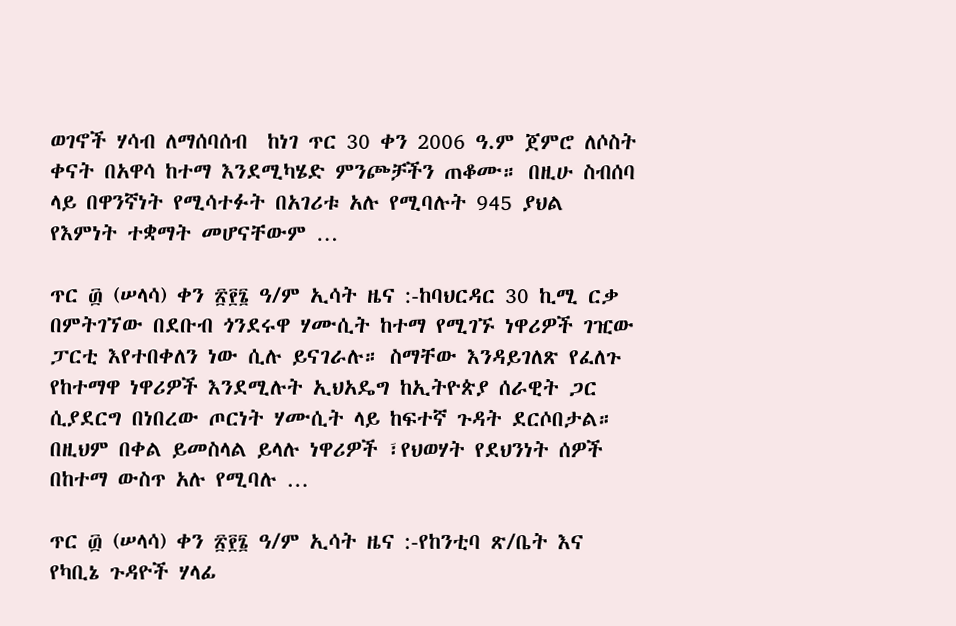ወገኖች ሃሳብ ለማሰባሰብ  ከነገ ጥር 30 ቀን 2006 ዓ.ም ጀምሮ ለሶስት ቀናት በአዋሳ ከተማ እንደሚካሄድ ምንጮቻችን ጠቆሙ። በዚሁ ስብሰባ ላይ በዋንኛነት የሚሳተፉት በአገሪቱ አሉ የሚባሉት 945 ያህል የእምነት ተቋማት መሆናቸውም …

ጥር ፴ (ሠላሳ) ቀን ፳፻፮ ዓ/ም ኢሳት ዜና :-ከባህርዳር 30 ኪሚ ርቃ በምትገኘው በደቡብ ጎንደሩዋ ሃሙሲት ከተማ የሚገኙ ነዋሪዎች ገዢው ፓርቲ እየተበቀለን ነው ሲሉ ይናገራሉ። ስማቸው እንዳይገለጽ የፈለጉ የከተማዋ ነዋሪዎች እንደሚሉት ኢህአዴግ ከኢትዮጵያ ሰራዊት ጋር ሲያደርግ በነበረው ጦርነት ሃሙሲት ላይ ከፍተኛ ጉዳት ደርሶበታል። በዚህም በቀል ይመስላል ይላሉ ነዋሪዎች ፣የህወሃት የደህንነት ሰዎች በከተማ ውስጥ አሉ የሚባሉ …

ጥር ፴ (ሠላሳ) ቀን ፳፻፮ ዓ/ም ኢሳት ዜና :-የከንቲባ ጽ/ቤት እና የካቢኔ ጉዳዮች ሃላፊ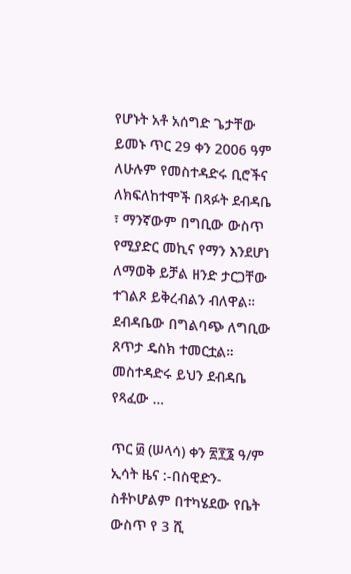የሆኑት አቶ አሰግድ ጌታቸው ይመኑ ጥር 29 ቀን 2006 ዓም ለሁሉም የመስተዳድሩ ቢሮችና ለክፍለከተሞች በጻፉት ደብዳቤ ፣ ማንኛውም በግቢው ውስጥ የሚያድር መኪና የማን እንደሆነ ለማወቅ ይቻል ዘንድ ታርጋቸው ተገልጾ ይቅረብልን ብለዋል። ደብዳቤው በግልባጭ ለግቢው ጸጥታ ዴስክ ተመርቷል። መስተዳድሩ ይህን ደብዳቤ የጻፈው …

ጥር ፴ (ሠላሳ) ቀን ፳፻፮ ዓ/ም ኢሳት ዜና :-በስዊድን-ስቶኮሆልም በተካሄደው የቤት ውስጥ የ 3 ሺ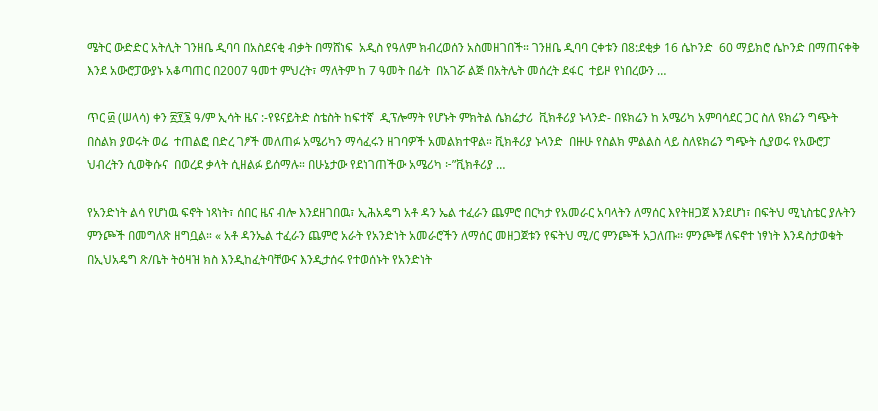ሜትር ውድድር አትሊት ገንዘቤ ዲባባ በአስደናቂ ብቃት በማሸነፍ  አዲስ የዓለም ክብረወሰን አስመዘገበች። ገንዘቤ ዲባባ ርቀቱን በ8:ደቂቃ 16 ሴኮንድ  60 ማይክሮ ሴኮንድ በማጠናቀቅ  እንደ አውሮፓውያኑ አቆጣጠር በ2007 ዓመተ ምህረት፣ ማለትም ከ 7 ዓመት በፊት  በአገሯ ልጅ በአትሌት መሰረት ደፋር  ተይዞ የነበረውን …

ጥር ፴ (ሠላሳ) ቀን ፳፻፮ ዓ/ም ኢሳት ዜና :-የዩናይትድ ስቴስት ከፍተኛ  ዲፕሎማት የሆኑት ምክትል ሴክሬታሪ  ቪክቶሪያ ኑላንድ- በዩክሬን ከ አሜሪካ አምባሳደር ጋር ስለ ዩክሬን ግጭት በስልክ ያወሩት ወሬ  ተጠልፎ በድረ ገፆች መለጠፉ አሜሪካን ማሳፈሩን ዘገባዎች አመልክተዋል። ቪክቶሪያ ኑላንድ  በዙሁ የስልክ ምልልስ ላይ ስለዩክሬን ግጭት ሲያወሩ የአውሮፓ ህብረትን ሲወቅሱና  በወረደ ቃላት ሲዘልፉ ይሰማሉ። በሁኔታው የደነገጠችው አሜሪካ ፦”ቪክቶሪያ …

የአንድነት ልሳ የሆነዉ ፍኖት ነጻነት፣ ሰበር ዜና ብሎ እንደዘገበዉ፣ ኢሕአዴግ አቶ ዳን ኤል ተፈራን ጨምሮ በርካታ የአመራር አባላትን ለማሰር እየትዘጋጀ እንደሆነ፣ በፍትህ ሚኒስቴር ያሉትን ምንጮች በመግለጽ ዘግቧል። « አቶ ዳንኤል ተፈራን ጨምሮ አራት የአንድነት አመራሮችን ለማሰር መዘጋጀቱን የፍትህ ሚ/ር ምንጮች አጋለጡ፡፡ ምንጮቹ ለፍኖተ ነፃነት እንዳስታወቁት በኢህአዴግ ጽ/ቤት ትዕዛዝ ክስ እንዲከፈትባቸውና እንዲታሰሩ የተወሰኑት የአንድነት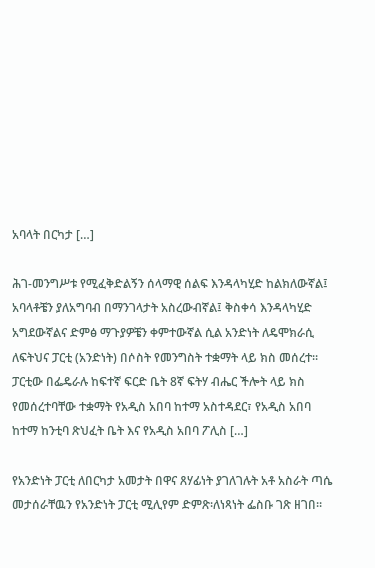አባላት በርካታ […]

ሕገ-መንግሥቱ የሚፈቅድልኝን ሰላማዊ ሰልፍ እንዳላካሂድ ከልክለውኛል፤ አባላቶቼን ያለአግባብ በማንገላታት አስረውብኛል፤ ቅስቀሳ እንዳላካሂድ አግደውኛልና ድምፅ ማጉያዎቼን ቀምተውኛል ሲል አንድነት ለዴሞክራሲ ለፍትህና ፓርቲ (አንድነት) በሶስት የመንግስት ተቋማት ላይ ክስ መሰረተ። ፓርቲው በፌዴራሉ ከፍተኛ ፍርድ ቤት 8ኛ ፍትሃ ብሔር ችሎት ላይ ክስ የመሰረተባቸው ተቋማት የአዲስ አበባ ከተማ አስተዳደር፣ የአዲስ አበባ ከተማ ከንቲባ ጽህፈት ቤት እና የአዲስ አበባ ፖሊስ […]

የአንድነት ፓርቲ ለበርካታ አመታት በዋና ጸሃፊነት ያገለገሉት አቶ አስራት ጣሴ መታሰራቸዉን የአንድነት ፓርቲ ሚሊየም ድምጽ፡ለነጻነት ፌስቡ ገጽ ዘገበ።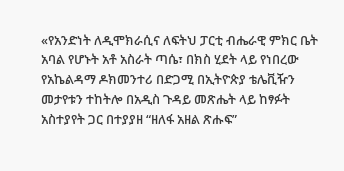«የአንድነት ለዲሞክራሲና ለፍትህ ፓርቲ ብሔራዊ ምክር ቤት አባል የሆኑት አቶ አስራት ጣሴ፣ በክስ ሂደት ላይ የነበረው የአኬልዳማ ዶክመንተሪ በድጋሚ በኢትዮጵያ ቴሌቪዥን መታየቱን ተከትሎ በአዲስ ጉዳይ መጽሔት ላይ ከፃፉት አስተያየት ጋር በተያያዘ “ዘለፋ አዘል ጽሑፍ”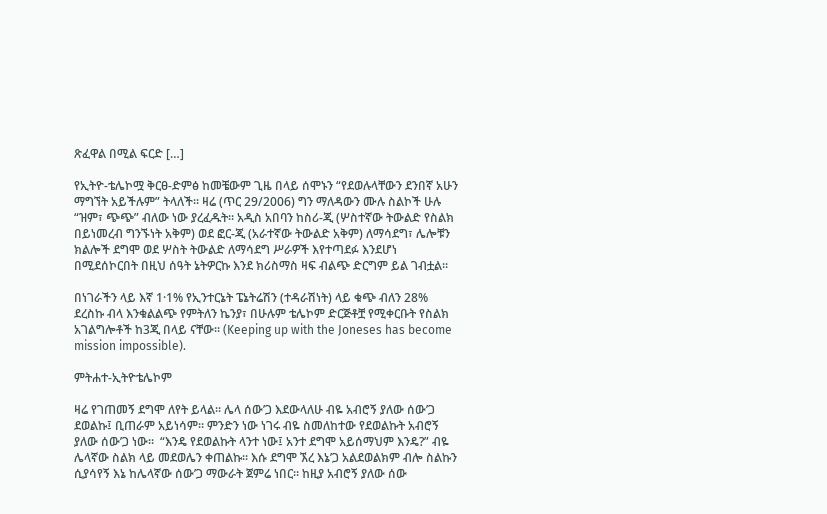ጽፈዋል በሚል ፍርድ […]

የኢትዮ-ቴሌኮሟ ቅርፀ-ድምፅ ከመቼውም ጊዜ በላይ ሰሞኑን “የደወሉላቸውን ደንበኛ አሁን ማግኘት አይችሉም” ትላለች። ዛሬ (ጥር 29/2006) ግን ማለዳውን ሙሉ ስልኮች ሁሉ “ዝም፣ ጭጭ” ብለው ነው ያረፈዱት። አዲስ አበባን ከስሪ-ጂ (ሦስተኛው ትውልድ የስልክ በይነመረብ ግንኙነት አቅም) ወደ ፎር-ጂ (አራተኛው ትውልድ አቅም) ለማሳደግ፣ ሌሎቹን ክልሎች ደግሞ ወደ ሦስት ትውልድ ለማሳደግ ሥራዎች እየተጣደፉ እንደሆነ በሚደሰኮርበት በዚህ ሰዓት ኔትዎርኩ እንደ ክሪስማስ ዛፍ ብልጭ ድርግም ይል ገብቷል።

በነገራችን ላይ እኛ 1·1% የኢንተርኔት ፔኔትሬሽን (ተዳራሽነት) ላይ ቁጭ ብለን 28% ደረስኩ ብላ እንቁልልጭ የምትለን ኬንያ፣ በሁሉም ቴሌኮም ድርጅቶቿ የሚቀርቡት የስልክ አገልግሎቶች ከ3ጂ በላይ ናቸው። (Keeping up with the Joneses has become mission impossible).

ምትሐተ-ኢትዮቴሌኮም

ዛሬ የገጠመኝ ደግሞ ለየት ይላል። ሌላ ሰው’ጋ እደውላለሁ ብዬ አብሮኝ ያለው ሰው’ጋ ደወልኩ፤ ቢጠራም አይነሳም። ምንድን ነው ነገሩ ብዬ ስመለከተው የደወልኩት አብሮኝ ያለው ሰው’ጋ ነው።  “እንዴ የደወልኩት ላንተ ነው፤ አንተ ደግሞ አይሰማህም እንዴ?” ብዬ ሌላኛው ስልክ ላይ መደወሌን ቀጠልኩ። እሱ ደግሞ ኧረ እኔ’ጋ አልደወልክም ብሎ ስልኩን ሲያሳየኝ እኔ ከሌላኛው ሰው’ጋ ማውራት ጀምሬ ነበር። ከዚያ አብሮኝ ያለው ሰው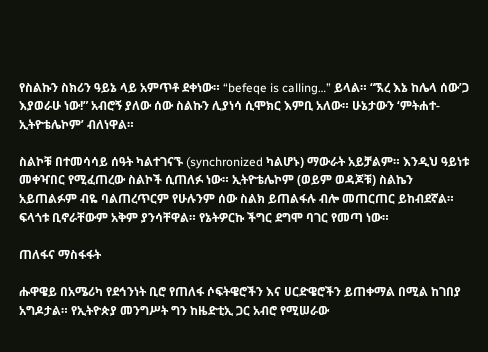የስልኩን ስክሪን ዓይኔ ላይ አምጥቶ ደቀነው። “befeqe is calling…” ይላል። “ኧረ እኔ ከሌላ ሰው’ጋ እያወራሁ ነው!” አብሮኝ ያለው ሰው ስልኩን ሊያነሳ ሲሞክር እምቢ አለው። ሁኔታውን ‘ምትሐተ-ኢትዮቴሌኮም’ ብለነዋል።

ስልኮቹ በተመሳሳይ ሰዓት ካልተገናኙ (synchronized ካልሆኑ) ማውራት አይቻልም። እንዲህ ዓይነቱ መቀዣበር የሚፈጠረው ስልኮች ሲጠለፉ ነው። ኢትዮቴሌኮም (ወይም ወዳጆቹ) ስልኬን አይጠልፉም ብዬ ባልጠረጥርም የሁሉንም ሰው ስልክ ይጠልፋሉ ብሎ መጠርጠር ይከብደኛል። ፍላጎቱ ቢኖራቸውም አቅም ያንሳቸዋል። የኔትዎርኩ ችግር ደግሞ ባገር የመጣ ነው።

ጠለፋና ማስፋፋት

ሑዋዌይ በአሜሪካ የደኅንነት ቢሮ የጠለፋ ሶፍትዌሮችን እና ሀርድዌሮችን ይጠቀማል በሚል ከገበያ አግዶታል። የኢትዮጵያ መንግሥት ግን ከዜድቲኢ ጋር አብሮ የሚሠራው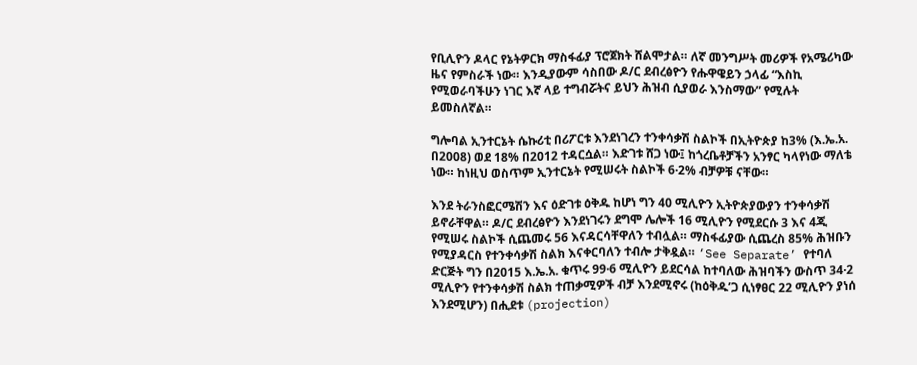የቢሊዮን ዶላር የኔትዎርክ ማስፋፊያ ፕሮጀክት ሸልሞታል። ለኛ መንግሥት መሪዎች የአሜሪካው ዜና የምስራች ነው። እንዲያውም ሳስበው ዶ/ር ደብረፅዮን የሑዋዌይን ኃላፊ “እስኪ የሚወራባችሁን ነገር እኛ ላይ ተግብሯትና ይህን ሕዝብ ሲያወራ እንስማው” የሚሉት ይመስለኛል።

ግሎባል ኢንተርኔት ሴኩሪቲ በሪፖርቱ እንደነገረን ተንቀሳቃሽ ስልኮች በኢትዮጵያ ከ3% (እ.ኤ.አ. በ2008) ወደ 18% በ2012 ተዳርሷል። እድገቱ ሸጋ ነው፤ ከጎረቤቶቻችን አንፃር ካላየነው ማለቴ ነው። ከነዚህ ወስጥም ኢንተርኔት የሚሠሩት ስልኮች 6·2% ብቻዎቹ ናቸው።

እንደ ትራንስፎርሜሽን እና ዕድገቱ ዕቅዱ ከሆነ ግን 40 ሚሊዮን ኢትዮጵያውያን ተንቀሳቃሽ ይኖራቸዋል። ዶ/ር ደብረፅዮን እንደነገሩን ደግሞ ሌሎች 16 ሚሊዮን የሚደርሱ 3 እና 4ጂ የሚሠሩ ስልኮች ሲጨመሩ 56 እናዳርሳቸዋለን ተብሏል። ማስፋፊያው ሲጨረስ 85% ሕዝቡን የሚያዳርስ የተንቀሳቃሽ ስልክ እናቀርባለን ተብሎ ታቅዷል። ‘See Separate’ የተባለ ድርጅት ግን በ2015 እ.ኤ.አ. ቁጥሩ 99·6 ሚሊዮን ይደርሳል ከተባለው ሕዝባችን ውስጥ 34·2 ሚሊዮን የተንቀሳቃሽ ስልክ ተጠቃሚዎች ብቻ እንደሚኖሩ (ከዕቅዱ’ጋ ሲነፃፀር 22 ሚሊዮን ያነሰ እንደሚሆን) በሒደቱ (projection)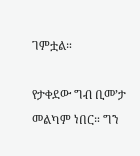ገምቷል።

የታቀደው ግብ ቢመ’ታ መልካም ነበር። ግን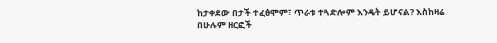ከታቀደው በታች ተፈፅሞም፣ ጥራቱ ተጓድሎም እንዴት ይሆናል? እስከዛሬ በሁሉም ዘርፎች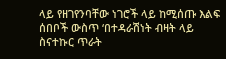ላይ የዘገየንባቸው ነገሮች ላይ ከሚሰጡ እልፍ ሰበቦች ውስጥ ‘በተዳራሽነት ብዛት ላይ ስናተኩር ጥራት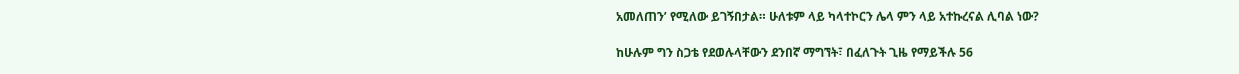አመለጠን’ የሚለው ይገኝበታል። ሁለቱም ላይ ካላተኮርን ሌላ ምን ላይ አተኩረናል ሊባል ነው?

ከሁሉም ግን ስጋቴ የደወሉላቸውን ደንበኛ ማግኘት፣ በፈለጉት ጊዜ የማይችሉ 56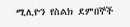ሚሊዮን የስልክ ደምበኞች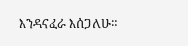እንዳናፈራ እሰጋለሁ።